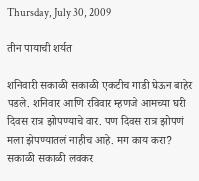Thursday, July 30, 2009

तीन पायाची शर्यत

शनिवारी सकाळी सकाळी एकटीच गाडी घेऊन बाहेर पडले. शनिवार आणि रविवार म्हणजे आमच्या घरी दिवस रात्र झोपण्याचे वार. पण दिवस रात्र झोपणं मला झेपण्यातलं नाहीच आहे. मग काय करा? सकाळी सकाळी लवकर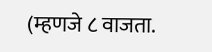(म्हणजे ८ वाजता.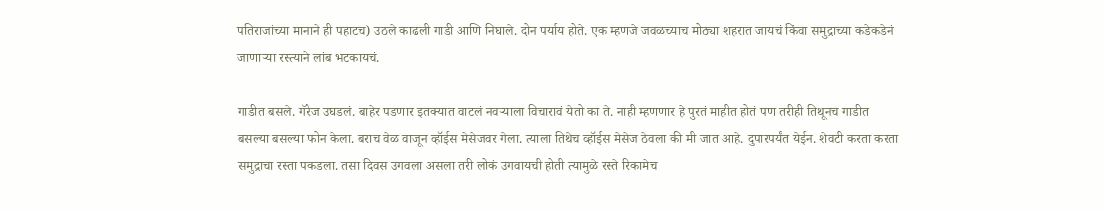पतिराजांच्या मानाने ही पहाटच) उठले काढली गाडी आणि निघाले. दोन पर्याय होते. एक म्हणजे जवळच्याच मोठ्या शहरात जायचं किंवा समुद्राच्या कडेकडेनं जाणाऱ्या रस्त्याने लांब भटकायचं.

गाडीत बसले. गॅरेज उघडलं. बाहेर पडणार इतक्यात वाटलं नवऱ्याला विचारावं येतो का ते. नाही म्हणणार हे पुरतं माहीत होतं पण तरीही तिथूनच गाडीत बसल्या बसल्या फोन केला. बराच वेळ वाजून व्हॉईस मेसेजवर गेला. त्याला तिथेच व्हॉईस मेसेज ठेवला की मी जात आहे. दुपारपर्यंत येईन. शेवटी करता करता समुद्राचा रस्ता पकडला. तसा दिवस उगवला असला तरी लोकं उगवायची होती त्यामुळे रस्ते रिकामेच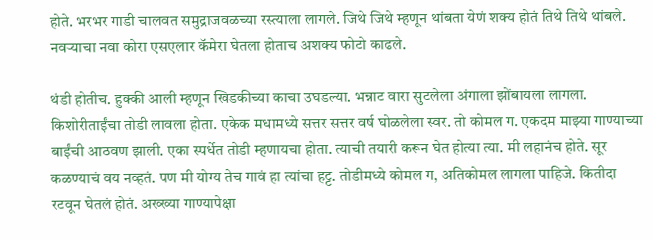होते. भरभर गाडी चालवत समुद्राजवळच्या रस्त्याला लागले. जिथे जिथे म्हणून थांबता येणं शक्य होतं तिथे तिथे थांबले. नवऱ्याचा नवा कोरा एसएलार कॅमेरा घेतला होताच अशक्य फोटो काढले.

थंडी होतीच. हुक्की आली म्हणून खिडकीच्या काचा उघडल्या. भन्नाट वारा सुटलेला अंगाला झोंबायला लागला. किशोरीताईंचा तोडी लावला होता. एकेक मधामध्ये सत्तर सत्तर वर्ष घोळलेला स्वर. तो कोमल ग. एकदम माझ्या गाण्याच्या बाईंची आठवण झाली. एका स्पर्धेत तोडी म्हणायचा होता. त्याची तयारी करून घेत होत्या त्या. मी लहानंच होते. सूर कळण्याचं वय नव्हतं. पण मी योग्य तेच गावं हा त्यांचा हट्ट. तोडीमध्ये कोमल ग, अतिकोमल लागला पाहिजे. कितीदा रटवून घेतलं होतं. अख्ख्या गाण्यापेक्षा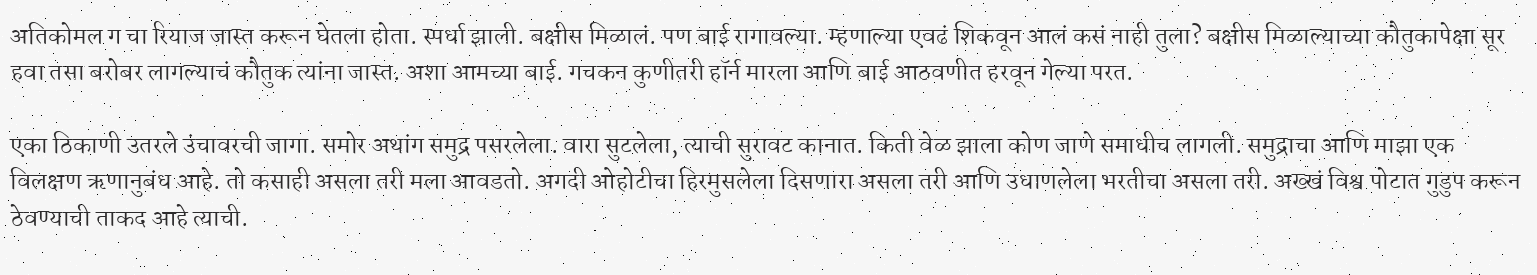अतिकोमल ग चा रियाज जास्त करून घेतला होता. स्पर्धा झाली. बक्षीस मिळालं. पण बाई रागावल्या. म्हणाल्या एवढं शिकवून आलं कसं नाही तुला? बक्षीस मिळाल्याच्या कौतुकापेक्षा सूर हवा तसा बरोबर लागल्याचं कौतुक त्यांना जास्त. अशा आमच्या बाई. गचकन कुणीतरी हॉर्न मारला आणि बाई आठवणीत हरवून गेल्या परत.

एका ठिकाणी उतरले उंचावरची जागा. समोर अथांग समुद्र पसरलेला. वारा सुटलेला, त्याची सुरावट कानात. किती वेळ झाला कोण जाणे समाधीच लागली. समुद्राचा आणि माझा एक विलक्षण ऋणानुबंध आहे. तो कसाही असला तरी मला आवडतो. अगदी ओहोटीचा हिरमुसलेला दिसणारा असला तरी आणि उधाणलेला भरतीचा असला तरी. अख्खं विश्व पोटात गुडुप करून ठेवण्याची ताकद आहे त्याची.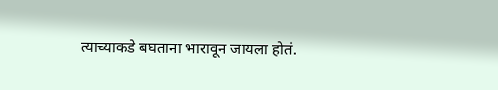त्याच्याकडे बघताना भारावून जायला होतं.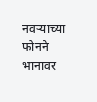नवऱ्याच्या फोनने भानावर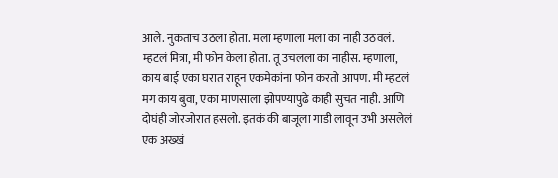आले. नुकताच उठला होता. मला म्हणाला मला का नाही उठवलं. म्हटलं मित्रा, मी फोन केला होता. तू उचलला का नाहीस. म्हणाला, काय बाई एका घरात राहून एकमेकांना फोन करतो आपण. मी म्हटलं मग काय बुवा, एका माणसाला झोपण्यापुढे काही सुचत नाही. आणि दोघंही जोरजोरात हसलो. इतकं की बाजूला गाडी लावून उभी असलेलं एक अख्खं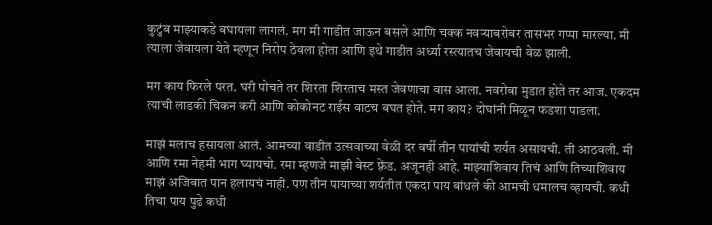कुटुंब माझ्याकडे बघायला लागलं. मग मी गाडीत जाऊन बसले आणि चक्क नवऱ्याबरोबर तासभर गप्पा मारल्या. मी त्याला जेवायला येते म्हणून निरोप ठेवला होता आणि इथे गाडीत अर्ध्या रस्त्यातच जेवायची वेळ झाली.

मग काय फिरले परत. घरी पोचते तर शिरता शिरताच मस्त जेवणाचा वास आला. नवरोबा मुडात होते तर आज. एकदम त्याची लाडकी चिकन करी आणि कोकोनट राईस वाटच बघत होते. मग काय? दोघांनी मिळून फडशा पाडला.

माझं मलाच हसायला आलं. आमच्या वाडीत उत्सवाच्या वेळी दर वर्षी तीन पायांची शर्यत असायची. ती आठवली. मी आणि रमा नेहमी भाग घ्यायचो. रमा म्हणजे माझी बेस्ट फ़्रेंड. अजूनही आहे. माझ्याशिवाय तिचं आणि तिच्याशिवाय माझं अजिबात पान हलायचं नाही. पण तीन पायाच्या शर्यतीत एकदा पाय बांधले की आमची धमालच व्हायची. कधी तिचा पाय पुढे कधी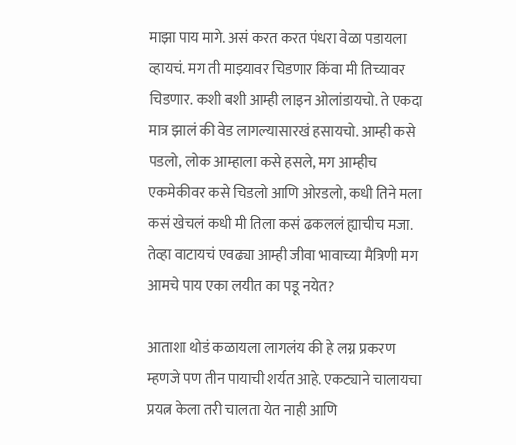माझा पाय मागे. असं करत करत पंधरा वेळा पडायला व्हायचं. मग ती माझ्यावर चिडणार किंवा मी तिच्यावर चिडणार. कशी बशी आम्ही लाइन ओलांडायचो. ते एकदा मात्र झालं की वेड लागल्यासारखं हसायचो. आम्ही कसे पडलो, लोक आम्हाला कसे हसले, मग आम्हीच एकमेकीवर कसे चिडलो आणि ओरडलो, कधी तिने मला कसं खेचलं कधी मी तिला कसं ढकललं ह्याचीच मजा. तेव्हा वाटायचं एवढ्या आम्ही जीवा भावाच्या मैत्रिणी मग आमचे पाय एका लयीत का पडू नयेत?

आताशा थोडं कळायला लागलंय की हे लग्न प्रकरण म्हणजे पण तीन पायाची शर्यत आहे. एकट्याने चालायचा प्रयत्न केला तरी चालता येत नाही आणि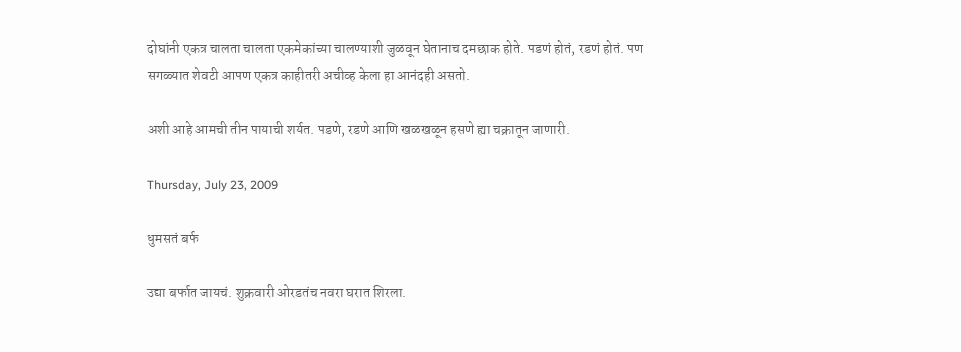दोघांनी एकत्र चालता चालता एकमेकांच्या चालण्याशी जुळवून घेतानाच दमछाक होते. पडणं होतं, रडणं होतं. पण सगळ्यात शेवटी आपण एकत्र काहीतरी अचीव्ह केला हा आनंदही असतो.

अशी आहे आमची तीन पायाची शर्यत. पडणे, रडणे आणि खळखळून हसणे ह्या चक्रातून जाणारी.

Thursday, July 23, 2009

धुमसतं बर्फ

उद्या बर्फात जायचं. शुक्रवारी ओरडतंच नवरा घरात शिरला.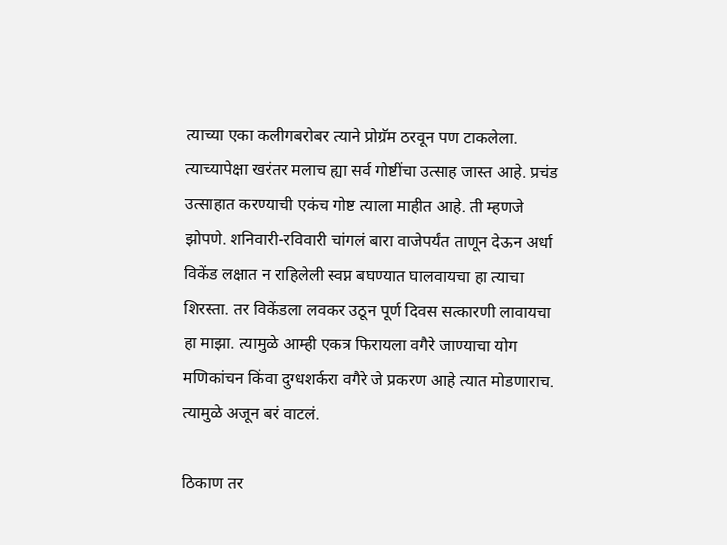त्याच्या एका कलीगबरोबर त्याने प्रोग्रॅम ठरवून पण टाकलेला. त्याच्यापेक्षा खरंतर मलाच ह्या सर्व गोष्टींचा उत्साह जास्त आहे. प्रचंड उत्साहात करण्याची एकंच गोष्ट त्याला माहीत आहे. ती म्हणजे झोपणे. शनिवारी-रविवारी चांगलं बारा वाजेपर्यंत ताणून देऊन अर्धा विकेंड लक्षात न राहिलेली स्वप्न बघण्यात घालवायचा हा त्याचा शिरस्ता. तर विकेंडला लवकर उठून पूर्ण दिवस सत्कारणी लावायचा हा माझा. त्यामुळे आम्ही एकत्र फिरायला वगैरे जाण्याचा योग मणिकांचन किंवा दुग्धशर्करा वगैरे जे प्रकरण आहे त्यात मोडणाराच. त्यामुळे अजून बरं वाटलं.

ठिकाण तर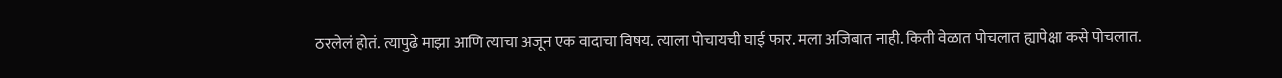ठरलेलं होतं. त्यापुढे माझा आणि त्याचा अजून एक वादाचा विषय. त्याला पोचायची घाई फार. मला अजिबात नाही. किती वेळात पोचलात ह्यापेक्षा कसे पोचलात.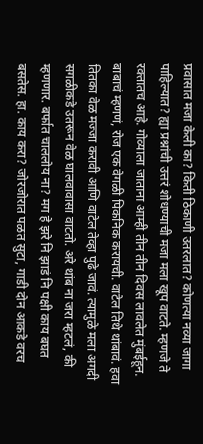प्रवासात मजा केली का? किती ठिकाणी उतरलात? कोणत्या नव्या जागा पाहिल्यात? ह्या प्रश्नांची उत्तरं शोधण्याची मजा मला खूप वाटते. म्हणजे ते रक्तातच आहे. गोव्याला जाताना आम्ही तीन तीन दिवस लावलेत मुंबईहून. बाबाचं म्हणणं, रोज एक वेगळी पिकनिक करायची. वाटेल तिथे थांबावं. हवा तितका वेळ मज्जा करावी आणि वाटेल तेव्हा पुढे जावं. त्यामुळे मला अगदी सगळीकडे उतरून वेळ घालवावासा वाटतो. अरे थांब ना जरा म्हटलं, की म्हणणार. बर्फात चाललोय ना? मग हे झरे नि झाडं नि पक्षी काय बघत बसतेस. हा. काय करा? जोरजोरात पळत सुटा, गाडी दोन आकडे वरच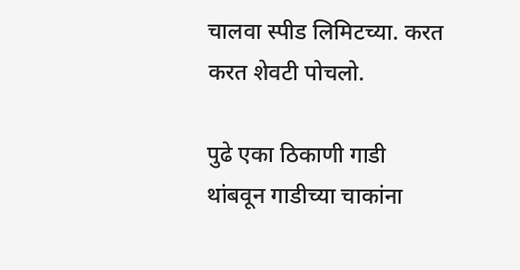चालवा स्पीड लिमिटच्या. करत करत शेवटी पोचलो.

पुढे एका ठिकाणी गाडी थांबवून गाडीच्या चाकांना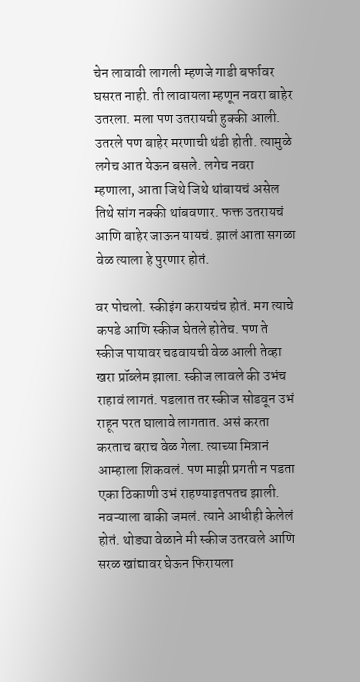चेन लावावी लागली म्हणजे गाडी बर्फावर घसरत नाही. ती लावायला म्हणून नवरा बाहेर उतरला. मला पण उतरायची हुक्की आली. उतरले पण बाहेर मरणाची थंडी होती. त्यामुळे लगेच आत येऊन बसले. लगेच नवरा म्हणाला, आता जिथे जिथे थांबायचं असेल तिथे सांग नक्की थांबवणार. फक्त उतरायचं आणि बाहेर जाऊन यायचं. झालं आता सगळा वेळ त्याला हे पुरणार होतं.

वर पोचलो. स्कीइंग करायचंच होतं. मग त्याचे कपडे आणि स्कीज घेतले होतेच. पण ते स्कीज पायावर चढवायची वेळ आली तेव्हा खरा प्रॉब्लेम झाला. स्कीज लावले की उभंच राहावं लागतं. पडलात तर स्कीज सोडवून उभं राहून परत घालावे लागतात. असं करता करताच बराच वेळ गेला. त्याच्या मित्रानं आम्हाला शिकवलं. पण माझी प्रगती न पडता एका ठिकाणी उभं राहण्याइतपतच झाली. नवऱ्याला बाकी जमलं. त्याने आधीही केलेलं होतं. थोड्या वेळाने मी स्कीज उतरवले आणि सरळ खांद्यावर घेऊन फिरायला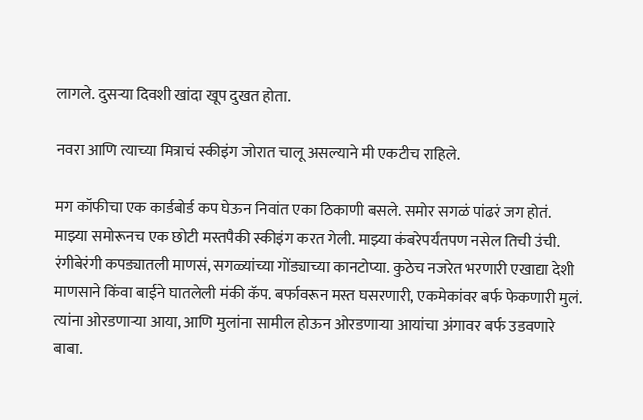लागले. दुसऱ्या दिवशी खांदा खूप दुखत होता.

नवरा आणि त्याच्या मित्राचं स्कीइंग जोरात चालू असल्याने मी एकटीच राहिले.

मग कॉफीचा एक कार्डबोर्ड कप घेऊन निवांत एका ठिकाणी बसले. समोर सगळं पांढरं जग होतं. माझ्या समोरूनच एक छोटी मस्तपैकी स्कीइंग करत गेली. माझ्या कंबरेपर्यंतपण नसेल तिची उंची. रंगीबेरंगी कपड्यातली माणसं, सगळ्यांच्या गोंड्याच्या कानटोप्या. कुठेच नजरेत भरणारी एखाद्या देशी माणसाने किंवा बाईने घातलेली मंकी कॅप. बर्फावरून मस्त घसरणारी, एकमेकांवर बर्फ फेकणारी मुलं. त्यांना ओरडणाऱ्या आया, आणि मुलांना सामील होऊन ओरडणाऱ्या आयांचा अंगावर बर्फ उडवणारे बाबा.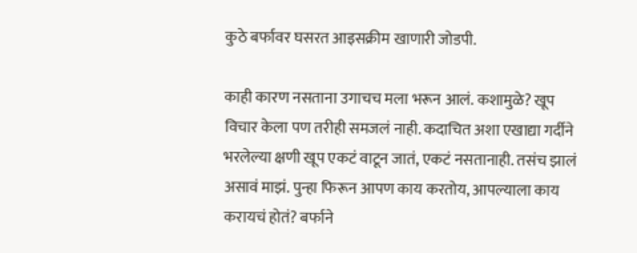कुठे बर्फावर घसरत आइसक्रीम खाणारी जोडपी.

काही कारण नसताना उगाचच मला भरून आलं. कशामुळे? खूप विचार केला पण तरीही समजलं नाही. कदाचित अशा एखाद्या गर्दीने भरलेल्या क्षणी खूप एकटं वाटून जातं, एकटं नसतानाही. तसंच झालं असावं माझं. पुन्हा फिरून आपण काय करतोय, आपल्याला काय करायचं होतं? बर्फाने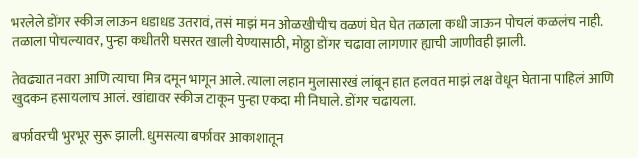भरलेले डोंगर स्कीज लाऊन धडाधड उतरावं, तसं माझं मन ओळखीचीच वळणं घेत घेत तळाला कधी जाऊन पोचलं कळलंच नाही. तळाला पोचल्यावर, पुन्हा कधीतरी घसरत खाली येण्यासाठी, मोठ्ठा डोंगर चढावा लागणार ह्याची जाणीवही झाली.

तेवढ्यात नवरा आणि त्याचा मित्र दमून भागून आले. त्याला लहान मुलासारखं लांबून हात हलवत माझं लक्ष वेधून घेताना पाहिलं आणि खुदकन हसायलाच आलं. खांद्यावर स्कीज टाकून पुन्हा एकदा मी निघाले. डोंगर चढायला.

बर्फावरची भुरभूर सुरू झाली. धुमसत्या बर्फावर आकाशातून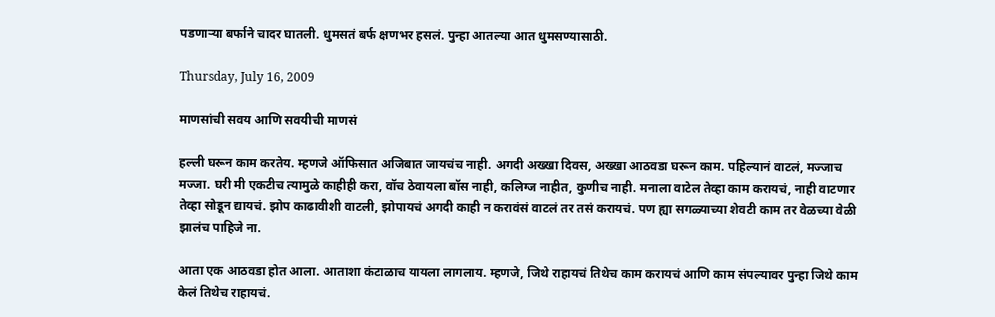पडणाऱ्या बर्फाने चादर घातली. धुमसतं बर्फ क्षणभर हसलं. पुन्हा आतल्या आत धुमसण्यासाठी.

Thursday, July 16, 2009

माणसांची सवय आणि सवयीची माणसं

हल्ली घरून काम करतेय. म्हणजे ऑफिसात अजिबात जायचंच नाही. अगदी अख्खा दिवस, अख्खा आठवडा घरून काम. पहिल्यानं वाटलं, मज्जाच मज्जा. घरी मी एकटीच त्यामुळे काहीही करा, वॉच ठेवायला बॉस नाही, कलिग्ज नाहीत, कुणीच नाही. मनाला वाटेल तेव्हा काम करायचं, नाही वाटणार तेव्हा सोडून द्यायचं. झोप काढावीशी वाटली, झोपायचं अगदी काही न करावंसं वाटलं तर तसं करायचं. पण ह्या सगळ्याच्या शेवटी काम तर वेळच्या वेळी झालंच पाहिजे ना.

आता एक आठवडा होत आला. आताशा कंटाळाच यायला लागलाय. म्हणजे, जिथे राहायचं तिथेच काम करायचं आणि काम संपल्यावर पुन्हा जिथे काम केलं तिथेच राहायचं.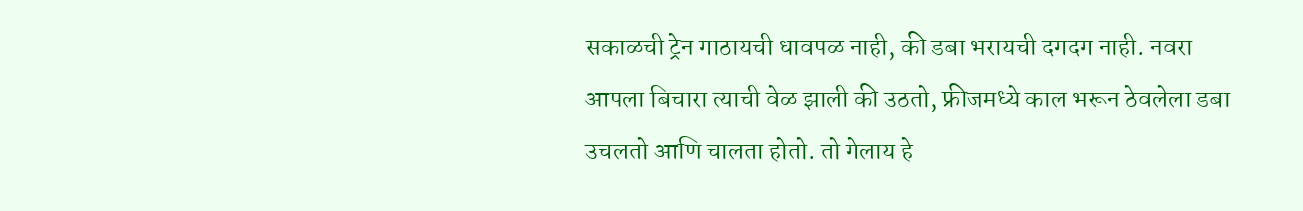सकाळची ट्रेन गाठायची धावपळ नाही, की डबा भरायची दगदग नाही. नवरा आपला बिचारा त्याची वेळ झाली की उठतो, फ्रीजमध्ये काल भरून ठेवलेला डबा उचलतो आणि चालता होतो. तो गेलाय हे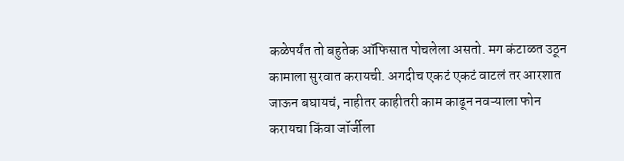कळेपर्यंत तो बहुतेक ऑफिसात पोचलेला असतो. मग कंटाळत उठून कामाला सुरवात करायची. अगदीच एकटं एकटं वाटलं तर आरशात जाऊन बघायचं, नाहीतर काहीतरी काम काढून नवऱ्याला फोन करायचा किंवा जॉर्जीला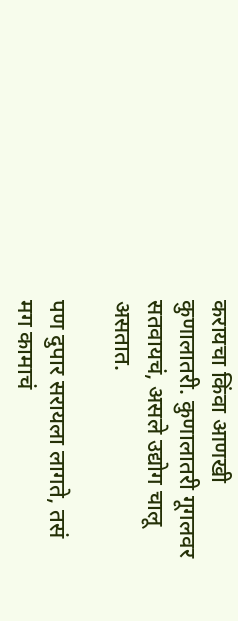करायचा किंवा आणखी कुणालातरी. कुणालातरी गूगलवर सतवायचं, असले उद्योग चालू असतात.

पण दुपार सरायला लागते, तसं मग कामाचं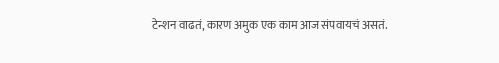टेन्शन वाढतं, कारण अमुक एक काम आज संपवायचं असतं.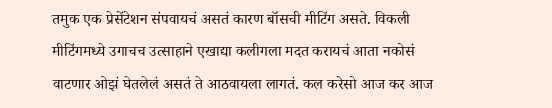तमुक एक प्रेसेंटेशन संपवायचं असतं कारण बॉसची मीटिंग असते. विकली मीटिंगमध्ये उगाचच उत्साहाने एखाद्या कलीगला मदत करायचं आता नकोसं वाटणार ओझं घेतलेलं असतं ते आठवायला लागतं. कल करेसो आज कर आज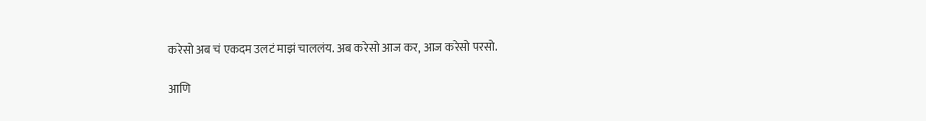करेसो अब चं एकदम उलटं माझं चाललंय. अब करेसो आज कर, आज करेसो परसो.

आणि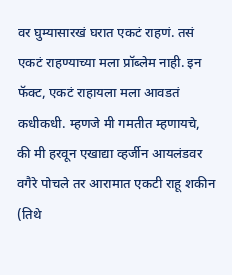वर घुम्यासारखं घरात एकटं राहणं. तसं एकटं राहण्याच्या मला प्रॉब्लेम नाही. इन फॅक्ट, एकटं राहायला मला आवडतं कधीकधी. म्हणजे मी गमतीत म्हणायचे, की मी हरवून एखाद्या व्हर्जीन आयलंडवर वगैरे पोचले तर आरामात एकटी राहू शकीन (तिथे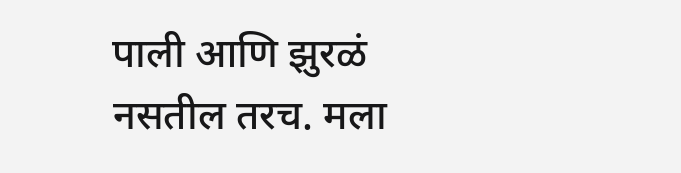पाली आणि झुरळं नसतील तरच. मला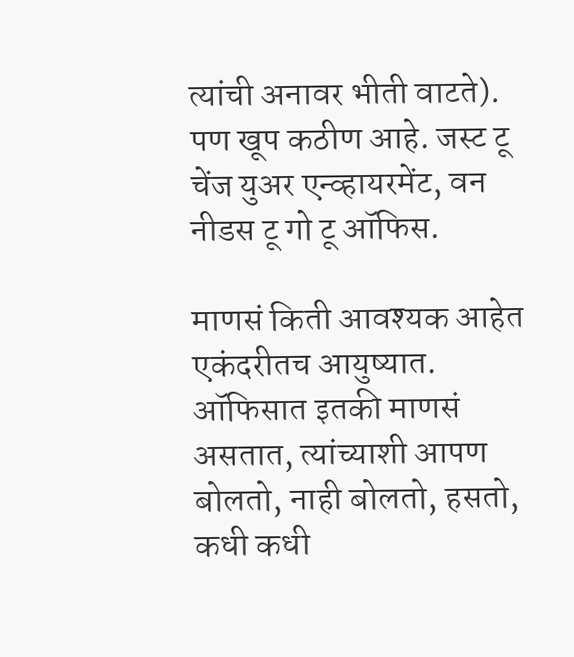त्यांची अनावर भीती वाटते). पण खूप कठीण आहे. जस्ट टू चेंज युअर एन्व्हायरमेंट, वन नीडस टू गो टू ऑफिस.

माणसं किती आवश्यक आहेत एकंदरीतच आयुष्यात. ऑफिसात इतकी माणसं असतात, त्यांच्याशी आपण बोलतो, नाही बोलतो, हसतो, कधी कधी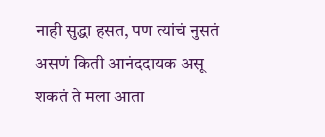नाही सुद्धा हसत, पण त्यांचं नुसतं असणं किती आनंददायक असू शकतं ते मला आता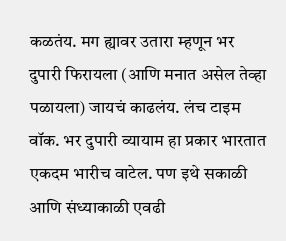कळतंय. मग ह्यावर उतारा म्हणून भर दुपारी फिरायला (आणि मनात असेल तेव्हा पळायला) जायचं काढलंय. लंच टाइम वॉक. भर दुपारी व्यायाम हा प्रकार भारतात एकदम भारीच वाटेल. पण इथे सकाळी आणि संध्याकाळी एवढी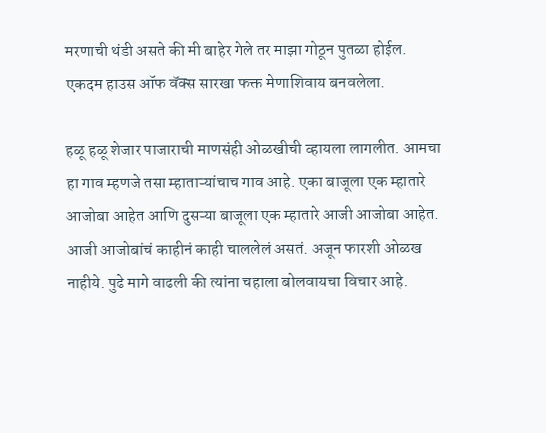मरणाची थंडी असते की मी बाहेर गेले तर माझा गोठून पुतळा होईल. एकदम हाउस ऑफ वॅक्स सारखा फक्त मेणाशिवाय बनवलेला.

हळू हळू शेजार पाजाराची माणसंही ओळखीची व्हायला लागलीत. आमचा हा गाव म्हणजे तसा म्हाताऱ्यांचाच गाव आहे. एका बाजूला एक म्हातारे आजोबा आहेत आणि दुसऱ्या बाजूला एक म्हातारे आजी आजोबा आहेत. आजी आजोबांचं काहीनं काही चाललेलं असतं. अजून फारशी ओळख नाहीये. पुढे मागे वाढली की त्यांना चहाला बोलवायचा विचार आहे.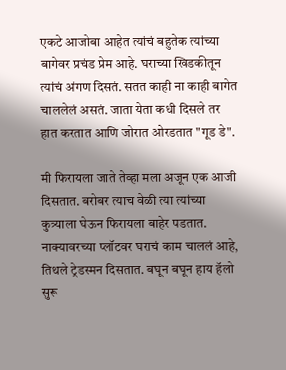एकटे आजोबा आहेत त्यांचं बहुतेक त्यांच्या बागेवर प्रचंड प्रेम आहे. घराच्या खिडकीतून त्यांचं अंगण दिसतं. सतत काही ना काही बागेत चाललेलं असतं. जाता येता कधी दिसले तर हात करतात आणि जोरात ओरडतात "गूड डे".

मी फिरायला जाते तेव्हा मला अजून एक आजी दिसतात. बरोबर त्याच वेळी त्या त्यांच्या कुत्र्याला घेऊन फिरायला बाहेर पडतात. नाक्यावरच्या प्लॉटवर घराचं काम चाललं आहे, तिथले ट्रेडस्मन दिसतात. बघून बघून हाय हॅलो सुरू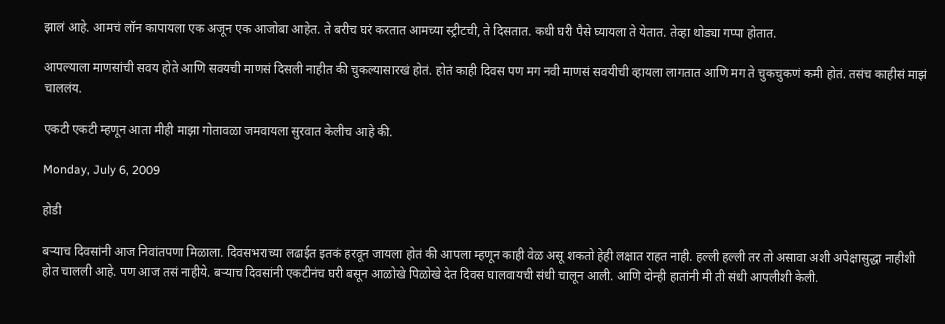झालं आहे. आमचं लॉन कापायला एक अजून एक आजोबा आहेत. ते बरीच घरं करतात आमच्या स्ट्रीटची, ते दिसतात. कधी घरी पैसे घ्यायला ते येतात. तेव्हा थोड्या गप्पा होतात.

आपल्याला माणसांची सवय होते आणि सवयची माणसं दिसली नाहीत की चुकल्यासारखं होतं. होतं काही दिवस पण मग नवी माणसं सवयीची व्हायला लागतात आणि मग ते चुकचुकणं कमी होतं. तसंच काहीसं माझं चाललंय.

एकटी एकटी म्हणून आता मीही माझा गोतावळा जमवायला सुरवात केलीच आहे की.

Monday, July 6, 2009

होडी

बऱ्याच दिवसांनी आज निवांतपणा मिळाला. दिवसभराच्या लढाईत इतकं हरवून जायला होतं की आपला म्हणून काही वेळ असू शकतो हेही लक्षात राहत नाही. हल्ली हल्ली तर तो असावा अशी अपेक्षासुद्धा नाहीशी होत चालली आहे. पण आज तसं नाहीये. बऱ्याच दिवसांनी एकटीनंच घरी बसून आळोखे पिळोखे देत दिवस घालवायची संधी चालून आली. आणि दोन्ही हातांनी मी ती संधी आपलीशी केली.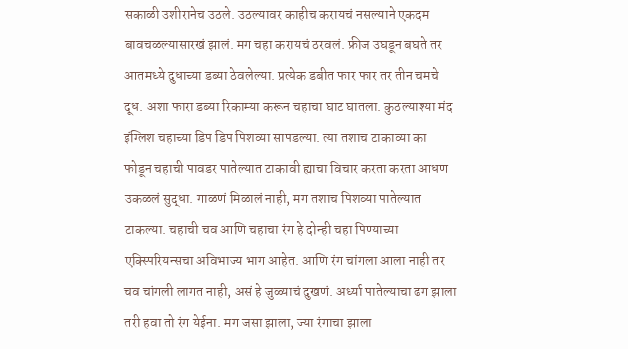सकाळी उशीरानेच उठले. उठल्यावर काहीच करायचं नसल्याने एकदम बावचळल्यासारखं झालं. मग चहा करायचं ठरवलं. फ्रीज उघडून बघते तर आतमध्ये दुधाच्या डब्या ठेवलेल्या. प्रत्येक डबीत फार फार तर तीन चमचे दूध. अशा फारा डब्या रिकाम्या करून चहाचा घाट घातला. कुठल्याश्या मंद इंग्लिश चहाच्या डिप डिप पिशव्या सापडल्या. त्या तशाच टाकाव्या का फोडून चहाची पावडर पातेल्यात टाकावी ह्याचा विचार करता करता आधण उकळलं सुद्धा. गाळणं मिळालं नाही, मग तशाच पिशव्या पातेल्यात टाकल्या. चहाची चव आणि चहाचा रंग हे दोन्ही चहा पिण्याच्या एक्स्पिरियन्सचा अविभाज्य भाग आहेत. आणि रंग चांगला आला नाही तर चव चांगली लागत नाही, असं हे जुळ्याचं दुखणं. अर्ध्या पातेल्याचा ढग झाला तरी हवा तो रंग येईना. मग जसा झाला, ज्या रंगाचा झाला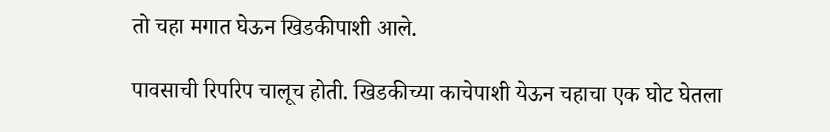तो चहा मगात घेऊन खिडकीपाशी आले.

पावसाची रिपरिप चालूच होती. खिडकीच्या काचेपाशी येऊन चहाचा एक घोट घेतला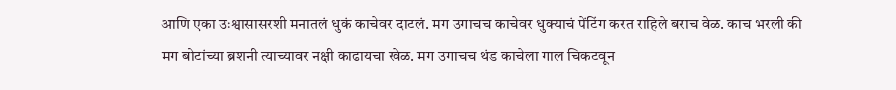आणि एका उःश्वासासरशी मनातलं धुकं काचेवर दाटलं. मग उगाचच काचेवर धुक्याचं पेंटिंग करत राहिले बराच वेळ. काच भरली की मग बोटांच्या ब्रशनी त्याच्यावर नक्षी काढायचा खेळ. मग उगाचच थंड काचेला गाल चिकटवून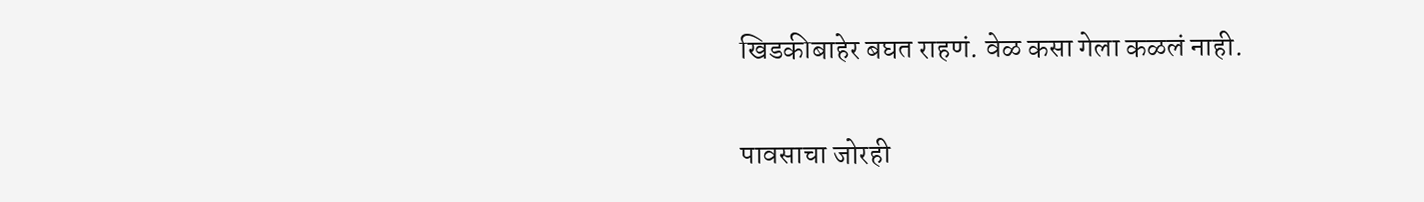खिडकीबाहेर बघत राहणं. वेळ कसा गेला कळलं नाही.

पावसाचा जोरही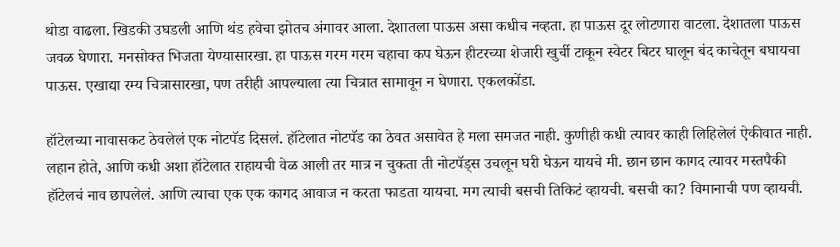थोडा वाढला. खिडकी उघडली आणि थंड हवेचा झोतच अंगावर आला. देशातला पाऊस असा कधीच नव्हता. हा पाऊस दूर लोटणारा वाटला. देशातला पाऊस जवळ घेणारा. मनसोक्त भिजता येण्यासारखा. हा पाऊस गरम गरम चहाचा कप घेऊन हीटरच्या शेजारी खुर्ची टाकून स्वेटर बिटर घालून बंद काचेतून बघायचा पाऊस. एखाद्या रम्य चित्रासारखा, पण तरीही आपल्याला त्या चित्रात सामावून न घेणारा. एकलकोंडा.

हॉटेलच्या नावासकट ठेवलेलं एक नोटपॅड दिसलं. हॉटेलात नोटपॅड का ठेवत असावेत हे मला समजत नाही. कुणीही कधी त्यावर काही लिहिलेलं ऐकीवात नाही. लहान होते, आणि कधी अशा हॉटेलात राहायची वेळ आली तर मात्र न चुकता ती नोटपॅड्स उचलून घरी घेऊन यायचे मी. छान छान कागद त्यावर मस्तपैकी हॉटेलचं नाव छापलेलं. आणि त्याचा एक एक कागद आवाज न करता फाडता यायचा. मग त्याची बसची तिकिटं व्हायची. बसची का? विमानाची पण व्हायची.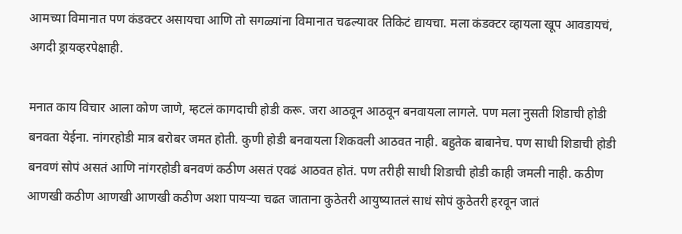आमच्या विमानात पण कंडक्टर असायचा आणि तो सगळ्यांना विमानात चढल्यावर तिकिटं द्यायचा. मला कंडक्टर व्हायला खूप आवडायचं, अगदी ड्रायव्हरपेक्षाही.

मनात काय विचार आला कोण जाणे, म्हटलं कागदाची होडी करू. जरा आठवून आठवून बनवायला लागले. पण मला नुसती शिडाची होडी बनवता येईना. नांगरहोडी मात्र बरोबर जमत होती. कुणी होडी बनवायला शिकवली आठवत नाही. बहुतेक बाबानेच. पण साधी शिडाची होडी बनवणं सोपं असतं आणि नांगरहोडी बनवणं कठीण असतं एवढं आठवत होतं. पण तरीही साधी शिडाची होडी काही जमली नाही. कठीण आणखी कठीण आणखी आणखी कठीण अशा पायऱ्या चढत जाताना कुठेतरी आयुष्यातलं साधं सोपं कुठेतरी हरवून जातं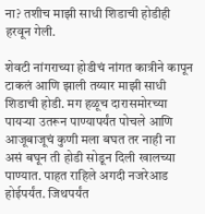ना? तशीच माझी साधी शिडाची होडीही हरवून गेली.

शेवटी नांगराच्या होडीचं नांगत कात्रीने कापून टाकलं आणि झाली तय्यार माझी साधी शिडाची होडी. मग हळूच दारासमोरच्या पायऱ्या उतरून पाण्यापर्यंत पोचले आणि आजूबाजूचं कुणी मला बघत तर नाही ना असं बघून ती होडी सोडून दिली खालच्या पाण्यात. पाहत राहिले अगदी नजरेआड होईपर्यंत. जिथपर्यंत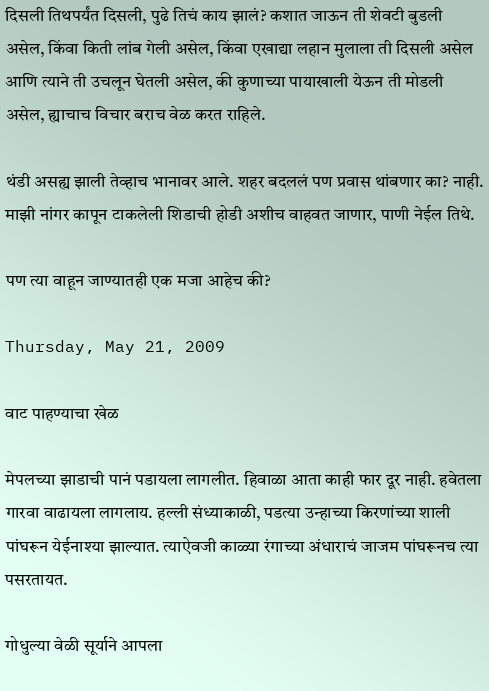दिसली तिथपर्यंत दिसली, पुढे तिचं काय झालं? कशात जाऊन ती शेवटी बुडली असेल, किंवा किती लांब गेली असेल, किंवा एखाद्या लहान मुलाला ती दिसली असेल आणि त्याने ती उचलून घेतली असेल, की कुणाच्या पायाखाली येऊन ती मोडली असेल, ह्याचाच विचार बराच वेळ करत राहिले.

थंडी असह्य झाली तेव्हाच भानावर आले. शहर बदललं पण प्रवास थांबणार का? नाही. माझी नांगर कापून टाकलेली शिडाची होडी अशीच वाहवत जाणार, पाणी नेईल तिथे.

पण त्या वाहून जाण्यातही एक मजा आहेच की?

Thursday, May 21, 2009

वाट पाहण्याचा खेळ

मेपलच्या झाडाची पानं पडायला लागलीत. हिवाळा आता काही फार दूर नाही. हवेतला गारवा वाढायला लागलाय. हल्ली संध्याकाळी, पडत्या उन्हाच्या किरणांच्या शाली पांघरून येईनाश्या झाल्यात. त्याऐवजी काळ्या रंगाच्या अंधाराचं जाजम पांघरूनच त्या पसरतायत.

गोधुल्या वेळी सूर्याने आपला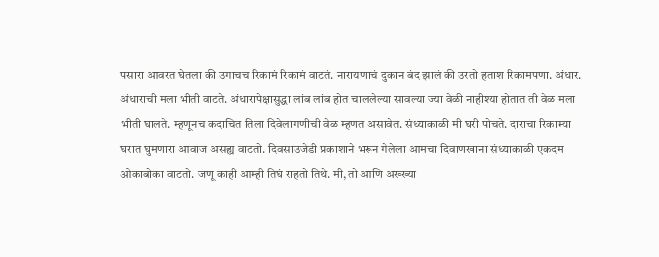पसारा आवरत घेतला की उगाचच रिकामं रिकामं वाटतं. नारायणाचं दुकान बंद झालं की उरतो हताश रिकामपणा. अंधार. अंधाराची मला भीती वाटते. अंधारापेक्षासुद्धा लांब लांब होत चाललेल्या सावल्या ज्या वेळी नाहीश्या होतात ती वेळ मला भीती घालते. म्हणूनच कदाचित तिला दिवेलागणीची वेळ म्हणत असावेत. संध्याकाळी मी घरी पोचते. दाराचा रिकाम्या घरात घुमणारा आवाज असह्य वाटतो. दिवसाउजेडी प्रकाशाने भरून गेलेला आमचा दिवाणखाना संध्याकाळी एकदम ओकाबोका वाटतो. जणू काही आम्ही तिघं राहतो तिथे. मी, तो आणि अख्ख्या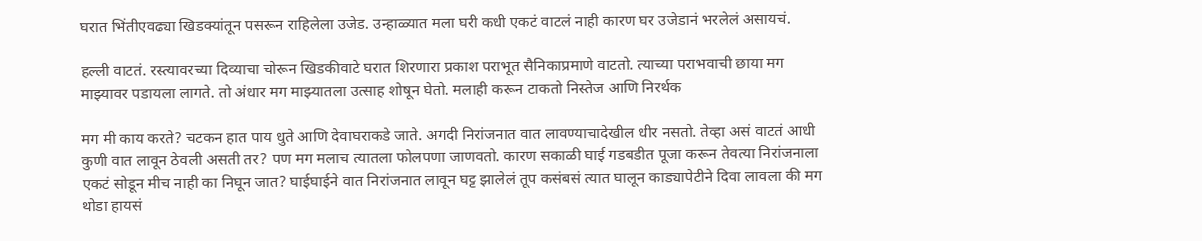घरात भिंतीएवढ्या खिडक्यांतून पसरून राहिलेला उजेड. उन्हाळ्यात मला घरी कधी एकटं वाटलं नाही कारण घर उजेडानं भरलेलं असायचं.

हल्ली वाटतं. रस्त्यावरच्या दिव्याचा चोरून खिडकीवाटे घरात शिरणारा प्रकाश पराभूत सैनिकाप्रमाणे वाटतो. त्याच्या पराभवाची छाया मग माझ्यावर पडायला लागते. तो अंधार मग माझ्यातला उत्साह शोषून घेतो. मलाही करून टाकतो निस्तेज आणि निरर्थक

मग मी काय करते? चटकन हात पाय धुते आणि देवाघराकडे जाते. अगदी निरांजनात वात लावण्याचादेखील धीर नसतो. तेव्हा असं वाटतं आधी कुणी वात लावून ठेवली असती तर? पण मग मलाच त्यातला फोलपणा जाणवतो. कारण सकाळी घाई गडबडीत पूजा करून तेवत्या निरांजनाला एकटं सोडून मीच नाही का निघून जात? घाईघाईने वात निरांजनात लावून घट्ट झालेलं तूप कसंबसं त्यात घालून काड्यापेटीने दिवा लावला की मग थोडा हायसं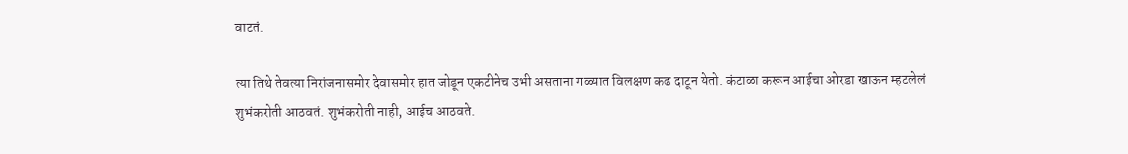वाटतं.

त्या तिथे तेवत्या निरांजनासमोर देवासमोर हात जोडून एकटीनेच उभी असताना गळ्यात विलक्षण कढ दाटून येतो. कंटाळा करून आईचा ओरडा खाऊन म्हटलेलं शुभंकरोती आठवतं. शुभंकरोती नाही, आईच आठवते.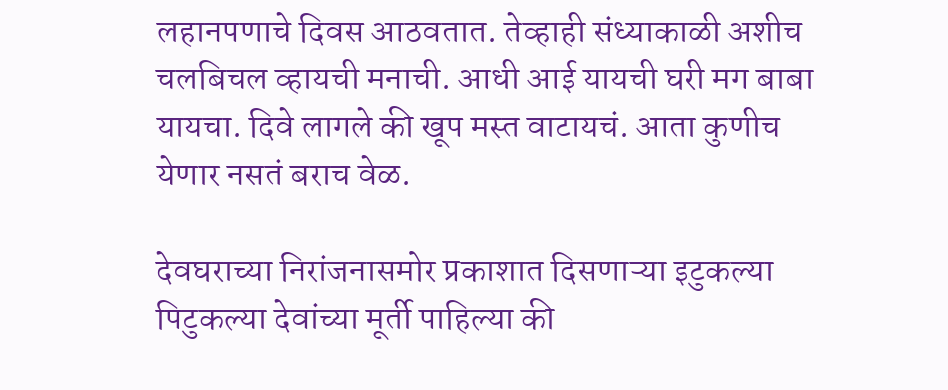लहानपणाचे दिवस आठवतात. तेव्हाही संध्याकाळी अशीच चलबिचल व्हायची मनाची. आधी आई यायची घरी मग बाबा यायचा. दिवे लागले की खूप मस्त वाटायचं. आता कुणीच येणार नसतं बराच वेळ.

देवघराच्या निरांजनासमोर प्रकाशात दिसणाऱ्या इटुकल्या पिटुकल्या देवांच्या मूर्ती पाहिल्या की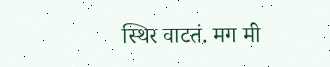स्थिर वाटतं. मग मी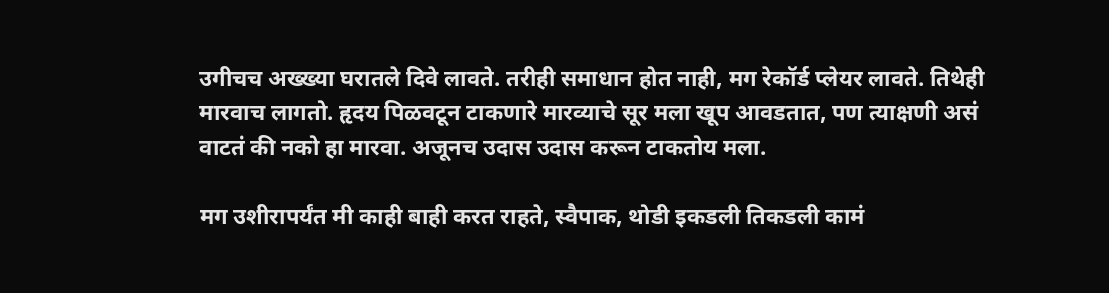उगीचच अख्ख्या घरातले दिवे लावते. तरीही समाधान होत नाही, मग रेकॉर्ड प्लेयर लावते. तिथेही मारवाच लागतो. हृदय पिळवटून टाकणारे मारव्याचे सूर मला खूप आवडतात, पण त्याक्षणी असं वाटतं की नको हा मारवा. अजूनच उदास उदास करून टाकतोय मला.

मग उशीरापर्यंत मी काही बाही करत राहते, स्वैपाक, थोडी इकडली तिकडली कामं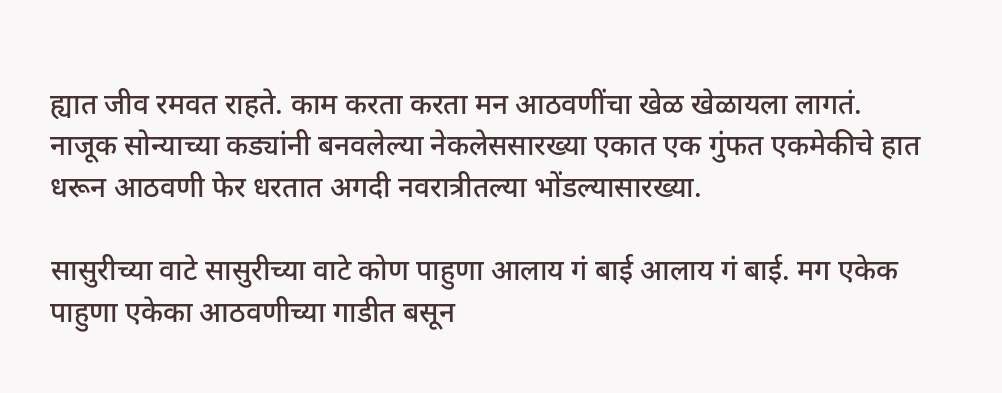ह्यात जीव रमवत राहते. काम करता करता मन आठवणींचा खेळ खेळायला लागतं. नाजूक सोन्याच्या कड्यांनी बनवलेल्या नेकलेससारख्या एकात एक गुंफत एकमेकीचे हात धरून आठवणी फेर धरतात अगदी नवरात्रीतल्या भोंडल्यासारख्या.

सासुरीच्या वाटे सासुरीच्या वाटे कोण पाहुणा आलाय गं बाई आलाय गं बाई. मग एकेक पाहुणा एकेका आठवणीच्या गाडीत बसून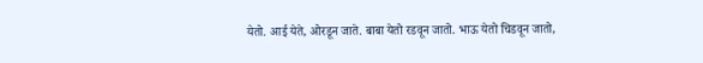येतो. आई येते, ओरडून जाते. बाबा येतो रडवून जातो. भाऊ येतो चिडवून जातो,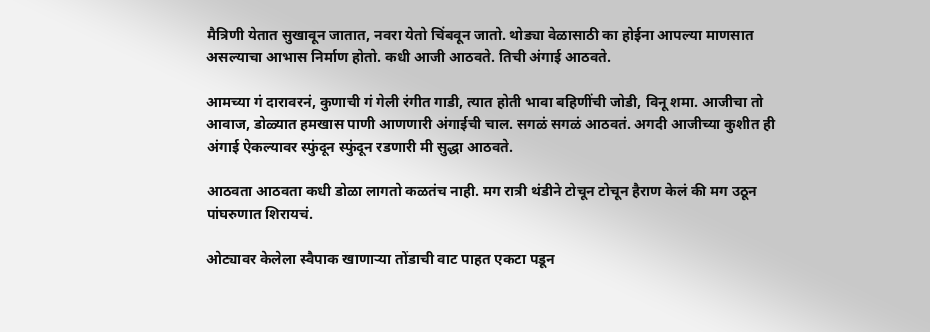मैत्रिणी येतात सुखावून जातात, नवरा येतो चिंबवून जातो. थोड्या वेळासाठी का होईना आपल्या माणसात असल्याचा आभास निर्माण होतो. कधी आजी आठवते. तिची अंगाई आठवते.

आमच्या गं दारावरनं, कुणाची गं गेली रंगीत गाडी, त्यात होती भावा बहिणींची जोडी, विनू शमा. आजीचा तो आवाज, डोळ्यात हमखास पाणी आणणारी अंगाईची चाल. सगळं सगळं आठवतं. अगदी आजीच्या कुशीत ही अंगाई ऐकल्यावर स्फुंदून स्फुंदून रडणारी मी सुद्धा आठवते.

आठवता आठवता कधी डोळा लागतो कळतंच नाही. मग रात्री थंडीने टोचून टोचून हैराण केलं की मग उठून पांघरुणात शिरायचं.

ओट्यावर केलेला स्वैपाक खाणाऱ्या तोंडाची वाट पाहत एकटा पडून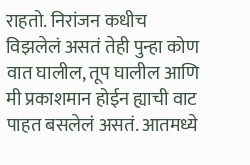राहतो. निरांजन कधीच विझलेलं असतं तेही पुन्हा कोण वात घालील, तूप घालील आणि मी प्रकाशमान होईन ह्याची वाट पाहत बसलेलं असतं. आतमध्ये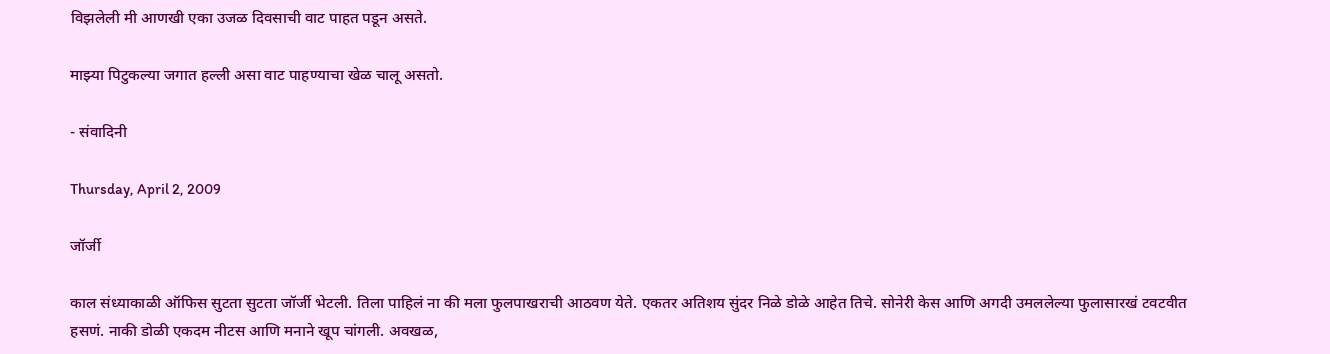विझलेली मी आणखी एका उजळ दिवसाची वाट पाहत पडून असते.

माझ्या पिटुकल्या जगात हल्ली असा वाट पाहण्याचा खेळ चालू असतो.

- संवादिनी

Thursday, April 2, 2009

जॉर्जी

काल संध्याकाळी ऑफिस सुटता सुटता जॉर्जी भेटली. तिला पाहिलं ना की मला फुलपाखराची आठवण येते. एकतर अतिशय सुंदर निळे डोळे आहेत तिचे. सोनेरी केस आणि अगदी उमललेल्या फुलासारखं टवटवीत हसणं. नाकी डोळी एकदम नीटस आणि मनाने खूप चांगली. अवखळ,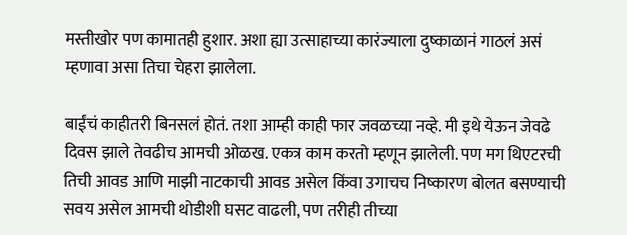मस्तीखोर पण कामातही हुशार. अशा ह्या उत्साहाच्या कारंज्याला दुष्काळानं गाठलं असं म्हणावा असा तिचा चेहरा झालेला.

बाईंचं काहीतरी बिनसलं होतं. तशा आम्ही काही फार जवळच्या नव्हे. मी इथे येऊन जेवढे दिवस झाले तेवढीच आमची ओळख. एकत्र काम करतो म्हणून झालेली. पण मग थिएटरची तिची आवड आणि माझी नाटकाची आवड असेल किंवा उगाचच निष्कारण बोलत बसण्याची सवय असेल आमची थोडीशी घसट वाढली, पण तरीही तीच्या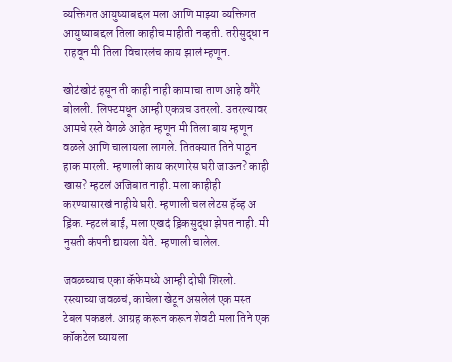व्यक्तिगत आयुष्याबद्दल मला आणि माझ्या व्यक्तिगत आयुष्याबद्दल तिला काहीच माहीती नव्हती. तरीसुद्धा न राहवून मी तिला विचारलंच काय झालं म्हणून.

खोटंखोटं हसून ती काही नाही कामाचा ताण आहे वगैरे बोलली. लिफ्टमधून आम्ही एकत्रच उतरलो. उतरल्यावर आमचे रस्ते वेगळे आहेत म्हणून मी तिला बाय म्हणून वळले आणि चालायला लागले. तितक्यात तिने पाठून हाक मारली. म्हणाली काय करणारेस घरी जाऊन? काही खास? म्हटलं अजिबात नाही. मला काहीही करण्यासारखं नाहीये घरी. म्हणाली चल लेटस हॅव्ह अ ड्रिंक. म्हटलं बाई, मला एखदं ड्रिंकसुद्धा झेपत नाही. मी नुसती कंपनी द्यायला येते. म्हणाली चालेल.

जवळच्याच एका कॅफेमध्ये आम्ही दोघी शिरलो. रस्त्याच्या जवळचं, काचेला खेटून असलेलं एक मस्त टेबल पकडलं. आग्रह करून करून शेवटी मला तिने एक कॉकटेल घ्यायला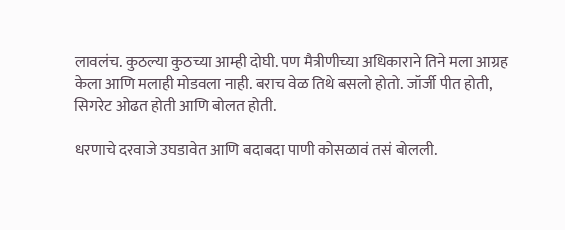लावलंच. कुठल्या कुठच्या आम्ही दोघी. पण मैत्रीणीच्या अधिकाराने तिने मला आग्रह केला आणि मलाही मोडवला नाही. बराच वेळ तिथे बसलो होतो. जॉर्जी पीत होती, सिगरेट ओढत होती आणि बोलत होती.

धरणाचे दरवाजे उघडावेत आणि बदाबदा पाणी कोसळावं तसं बोलली.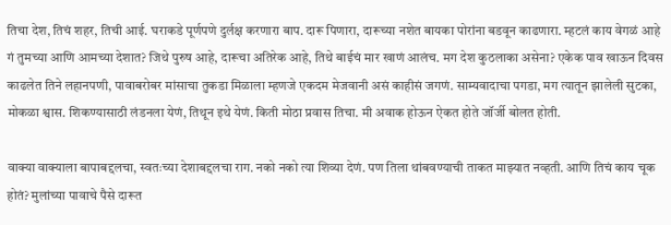तिचा देश, तिचं शहर, तिची आई. घराकडे पूर्णपणे दुर्लक्ष करणारा बाप. दारू पिणारा, दारूच्या नशेत बायका पोरांना बडवून काढणारा. म्हटलं काय वेगळं आहे गं तुमच्या आणि आमच्या देशात? जिथे पुरुष आहे, दारूचा अतिरेक आहे, तिथे बाईचं मार खाणं आलंच. मग देश कुठलाका असेना? एकेक पाव खाऊन दिवस काढलेत तिने लहानपणी, पावाबरोबर मांसाचा तुकडा मिळाला म्हणजे एकदम मेजवानी असं काहीसं जगणं. साम्यवादाचा पगडा, मग त्यातून झालेली सुटका, मोकळा श्वास. शिकण्यासाठी लंडनला येणं, तिथून इथे येणं. किती मोठा प्रवास तिचा. मी अवाक होऊन ऐकत होते जॉर्जी बोलत होती.

वाक्या वाक्याला बापाबद्दलचा, स्वतःच्या देशाबद्दलचा राग. नको नको त्या शिव्या देणं. पण तिला थांबवण्याची ताकत माझ्यात नव्हती. आणि तिचं काय चूक होतं? मुलांच्या पावाचे पैसे दारूत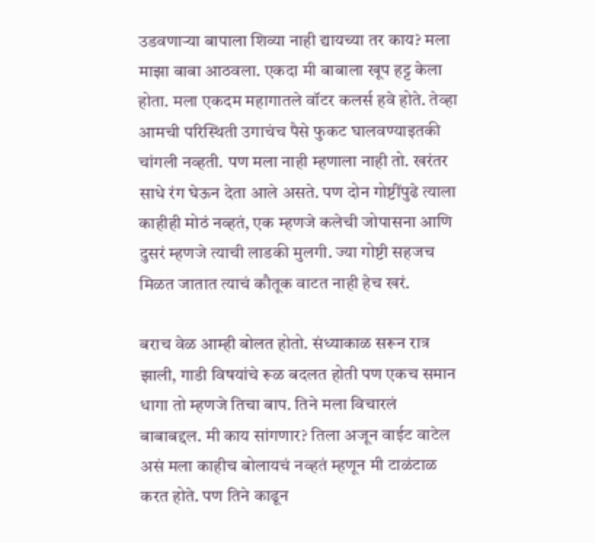उडवणाऱ्या बापाला शिव्या नाही द्यायच्या तर काय? मला माझा बाबा आठवला. एकदा मी बाबाला खूप हट्ट केला होता. मला एकदम महागातले वॉटर कलर्स हवे होते. तेव्हा आमची परिस्थिती उगाचंच पैसे फुकट घालवण्याइतकी चांगली नव्हती. पण मला नाही म्हणाला नाही तो. खरंतर साधे रंग घेऊन देता आले असते. पण दोन गोष्टींपुढे त्याला काहीही मोठं नव्हतं, एक म्हणजे कलेची जोपासना आणि दुसरं म्हणजे त्याची लाडकी मुलगी. ज्या गोष्टी सहजच मिळत जातात त्याचं कौतूक वाटत नाही हेच खरं.

बराच वेळ आम्ही बोलत होतो. संध्याकाळ सरून रात्र झाली, गाडी विषयांचे रूळ बदलत होती पण एकच समान धागा तो म्हणजे तिचा बाप. तिने मला विचारलं बाबाबद्दल. मी काय सांगणार? तिला अजून वाईट वाटेल असं मला काहीच बोलायचं नव्हतं म्हणून मी टाळंटाळ करत होते. पण तिने काढून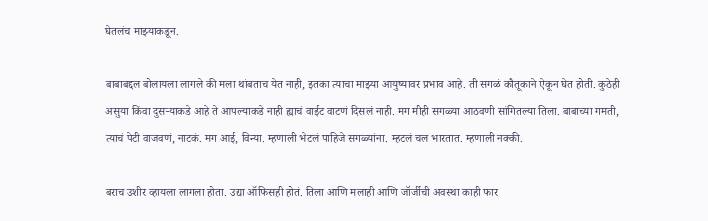घेतलंच माझ्याकडून.

बाबाबद्दल बोलायला लागले की मला थांबताच येत नाही, इतका त्याचा माझ्या आयुष्यावर प्रभाव आहे. ती सगळं कौतूकाने ऐकून घेत होती. कुठेही असुया किंवा दुसऱ्याकडे आहे ते आपल्याकडे नाही ह्याचं वाईट वाटणं दिसलं नाही. मग मीही सगळ्या आठवणी सांगितल्या तिला. बाबाच्या गमती, त्याचं पेटी वाजवणं, नाटकं. मग आई, विन्या. म्हणाली भेटलं पाहिजे सगळ्यांना. म्हटलं चल भारतात. म्हणाली नक्की.

बराच उशीर व्हायला लागला होता. उद्या ऑफिसही होतं. तिला आणि मलाही आणि जॉर्जीची अवस्था काही फार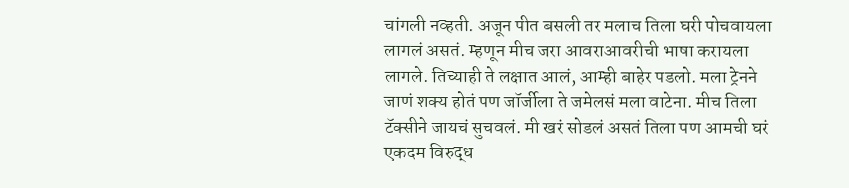चांगली नव्हती. अजून पीत बसली तर मलाच तिला घरी पोचवायला लागलं असतं. म्हणून मीच जरा आवराआवरीची भाषा करायला लागले. तिच्याही ते लक्षात आलं, आम्ही बाहेर पडलो. मला ट्रेनने जाणं शक्य होतं पण जॉर्जीला ते जमेलसं मला वाटेना. मीच तिला टॅक्सीने जायचं सुचवलं. मी खरं सोडलं असतं तिला पण आमची घरं एकदम विरुद्ध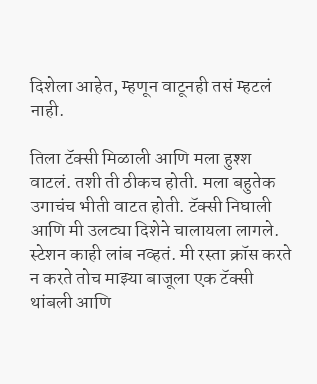दिशेला आहेत, म्हणून वाटूनही तसं म्हटलं नाही.

तिला टॅक्सी मिळाली आणि मला हुश्श वाटलं. तशी ती ठीकच होती. मला बहुतेक उगाचंच भीती वाटत होती. टॅक्सी निघाली आणि मी उलट्या दिशेने चालायला लागले. स्टेशन काही लांब नव्हतं. मी रस्ता क्रॉस करते न करते तोच माझ्या बाजूला एक टॅक्सी थांबली आणि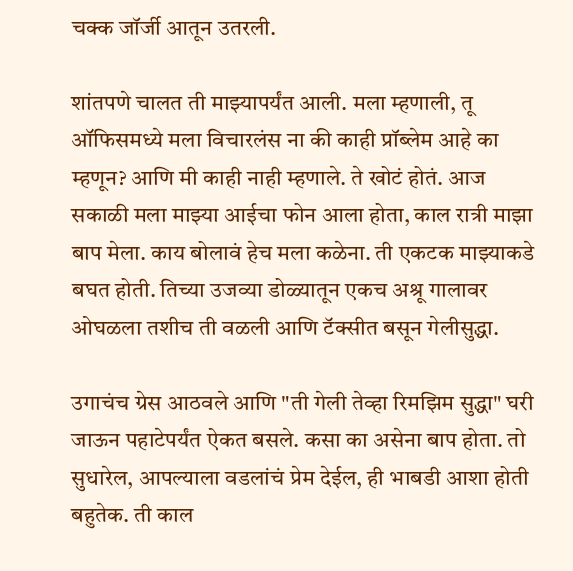चक्क जॉर्जी आतून उतरली.

शांतपणे चालत ती माझ्यापर्यंत आली. मला म्हणाली, तू ऑफिसमध्ये मला विचारलंस ना की काही प्रॉब्लेम आहे का म्हणून? आणि मी काही नाही म्हणाले. ते खोटं होतं. आज सकाळी मला माझ्या आईचा फोन आला होता, काल रात्री माझा बाप मेला. काय बोलावं हेच मला कळेना. ती एकटक माझ्याकडे बघत होती. तिच्या उजव्या डोळ्यातून एकच अश्रू गालावर ओघळला तशीच ती वळली आणि टॅक्सीत बसून गेलीसुद्धा.

उगाचंच ग्रेस आठवले आणि "ती गेली तेव्हा रिमझिम सुद्धा" घरी जाऊन पहाटेपर्यंत ऐकत बसले. कसा का असेना बाप होता. तो सुधारेल, आपल्याला वडलांचं प्रेम देईल, ही भाबडी आशा होती बहुतेक. ती काल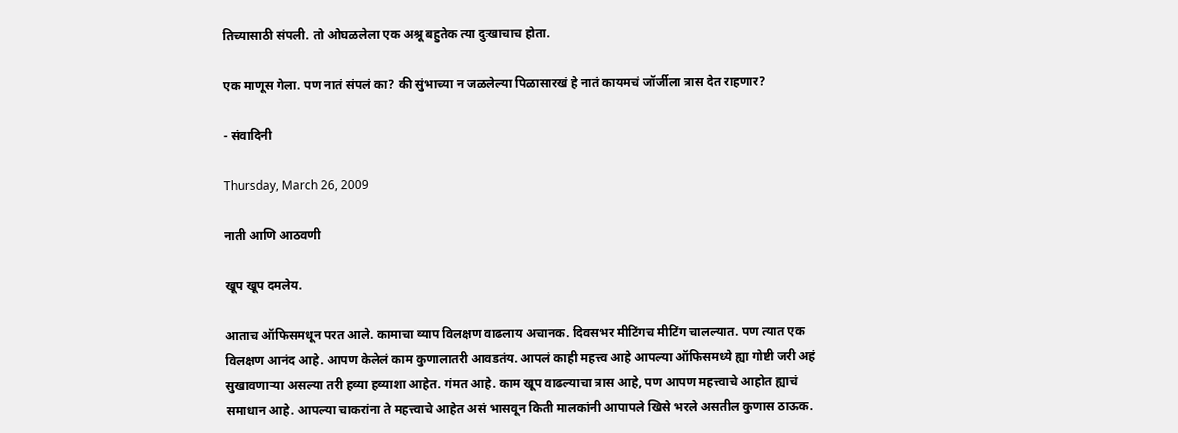तिच्यासाठी संपली. तो ओघळलेला एक अश्रू बहुतेक त्या दुःखाचाच होता.

एक माणूस गेला. पण नातं संपलं का? की सुंभाच्या न जळलेल्या पिळासारखं हे नातं कायमचं जॉर्जीला त्रास देत राहणार?

- संवादिनी

Thursday, March 26, 2009

नाती आणि आठवणी

खूप खूप दमलेय.

आताच ऑफिसमधून परत आले. कामाचा व्याप विलक्षण वाढलाय अचानक. दिवसभर मीटिंगच मीटिंग चालल्यात. पण त्यात एक विलक्षण आनंद आहे. आपण केलेलं काम कुणालातरी आवडतंय. आपलं काही महत्त्व आहे आपल्या ऑफिसमध्ये ह्या गोष्टी जरी अहं सुखावणाऱ्या असल्या तरी हव्या हव्याशा आहेत. गंमत आहे. काम खूप वाढल्याचा त्रास आहे, पण आपण महत्त्वाचे आहोत ह्याचं समाधान आहे. आपल्या चाकरांना ते महत्त्वाचे आहेत असं भासवून किती मालकांनी आपापले खिसे भरले असतील कुणास ठाऊक.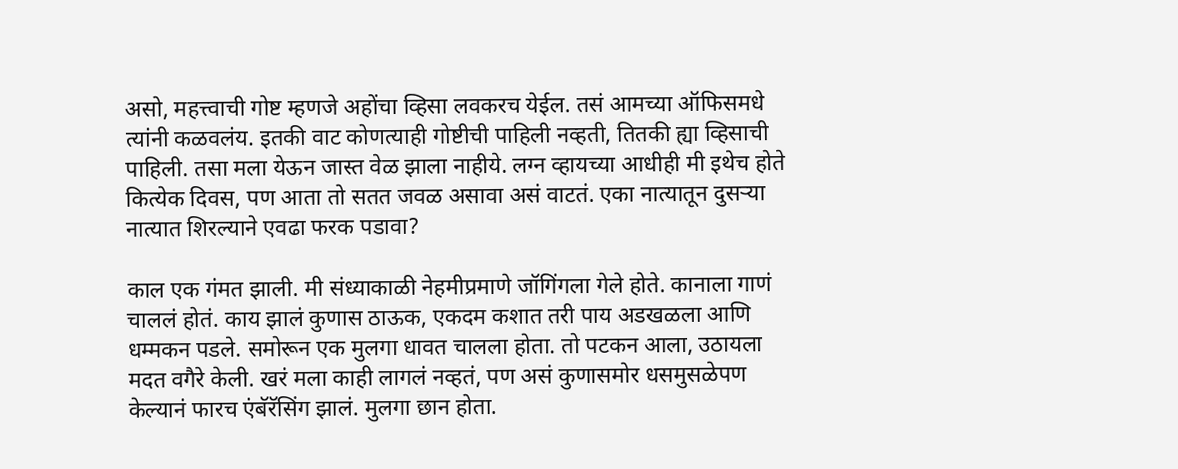असो, महत्त्वाची गोष्ट म्हणजे अहोंचा व्हिसा लवकरच येईल. तसं आमच्या ऑफिसमधे त्यांनी कळवलंय. इतकी वाट कोणत्याही गोष्टीची पाहिली नव्हती, तितकी ह्या व्हिसाची पाहिली. तसा मला येऊन जास्त वेळ झाला नाहीये. लग्न व्हायच्या आधीही मी इथेच होते कित्येक दिवस, पण आता तो सतत जवळ असावा असं वाटतं. एका नात्यातून दुसऱ्या नात्यात शिरल्याने एवढा फरक पडावा?

काल एक गंमत झाली. मी संध्याकाळी नेहमीप्रमाणे जॉगिंगला गेले होते. कानाला गाणं चाललं होतं. काय झालं कुणास ठाऊक, एकदम कशात तरी पाय अडखळला आणि धम्मकन पडले. समोरून एक मुलगा धावत चालला होता. तो पटकन आला, उठायला मदत वगैरे केली. खरं मला काही लागलं नव्हतं, पण असं कुणासमोर धसमुसळेपण केल्यानं फारच एंबॅरॅसिंग झालं. मुलगा छान होता.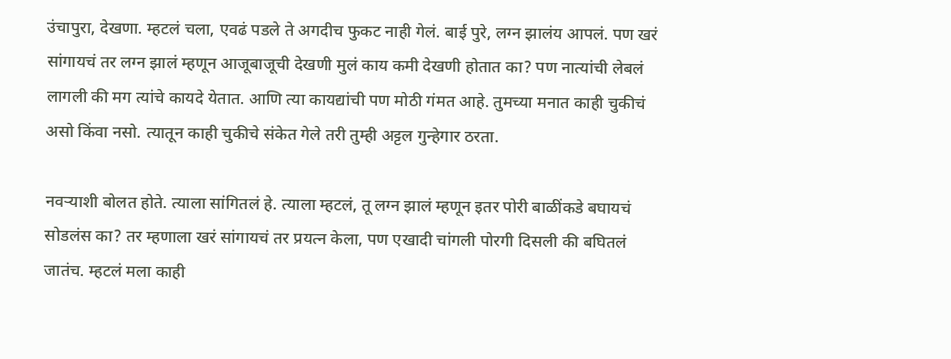उंचापुरा, देखणा. म्हटलं चला, एवढं पडले ते अगदीच फुकट नाही गेलं. बाई पुरे, लग्न झालंय आपलं. पण खरं सांगायचं तर लग्न झालं म्हणून आजूबाजूची देखणी मुलं काय कमी देखणी होतात का? पण नात्यांची लेबलं लागली की मग त्यांचे कायदे येतात. आणि त्या कायद्यांची पण मोठी गंमत आहे. तुमच्या मनात काही चुकीचं असो किंवा नसो. त्यातून काही चुकीचे संकेत गेले तरी तुम्ही अट्टल गुन्हेगार ठरता.

नवऱ्याशी बोलत होते. त्याला सांगितलं हे. त्याला म्हटलं, तू लग्न झालं म्हणून इतर पोरी बाळींकडे बघायचं सोडलंस का? तर म्हणाला खरं सांगायचं तर प्रयत्न केला, पण एखादी चांगली पोरगी दिसली की बघितलं जातंच. म्हटलं मला काही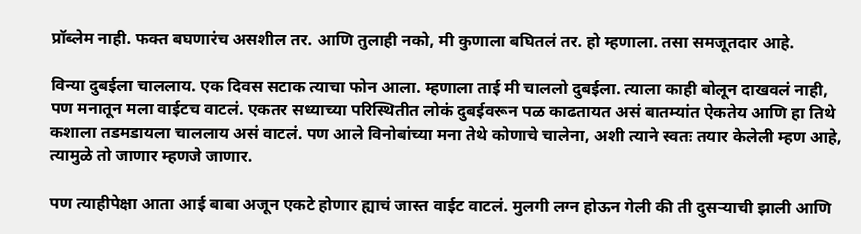प्रॉब्लेम नाही. फक्त बघणारंच असशील तर. आणि तुलाही नको, मी कुणाला बघितलं तर. हो म्हणाला. तसा समजूतदार आहे.

विन्या दुबईला चाललाय. एक दिवस सटाक त्याचा फोन आला. म्हणाला ताई मी चाललो दुबईला. त्याला काही बोलून दाखवलं नाही, पण मनातून मला वाईटच वाटलं. एकतर सध्याच्या परिस्थितीत लोकं दुबईवरून पळ काढतायत असं बातम्यांत ऐकतेय आणि हा तिथे कशाला तडमडायला चाललाय असं वाटलं. पण आले विनोबांच्या मना तेथे कोणाचे चालेना, अशी त्याने स्वतः तयार केलेली म्हण आहे, त्यामुळे तो जाणार म्हणजे जाणार.

पण त्याहीपेक्षा आता आई बाबा अजून एकटे होणार ह्याचं जास्त वाईट वाटलं. मुलगी लग्न होऊन गेली की ती दुसऱ्याची झाली आणि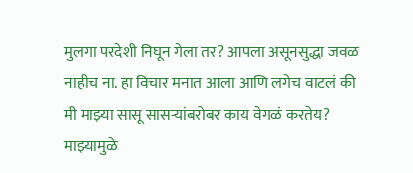मुलगा परदेशी निघून गेला तर? आपला असूनसुद्धा जवळ नाहीच ना. हा विचार मनात आला आणि लगेच वाटलं की मी माझ्या सासू सासऱ्यांबरोबर काय वेगळं करतेय? माझ्यामुळे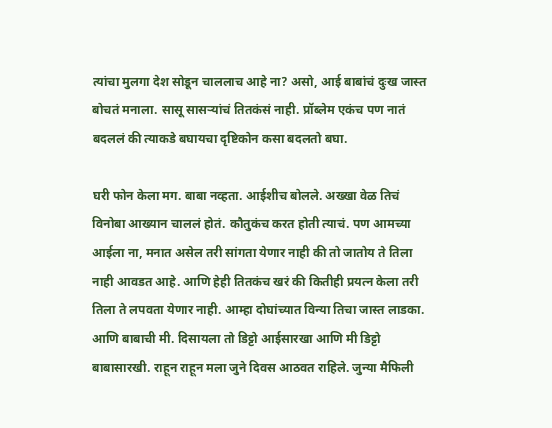त्यांचा मुलगा देश सोडून चाललाच आहे ना? असो, आई बाबांचं दुःख जास्त बोचतं मनाला. सासू सासऱ्यांचं तितकंसं नाही. प्रॉब्लेम एकंच पण नातं बदललं की त्याकडे बघायचा दृष्टिकोन कसा बदलतो बघा.

घरी फोन केला मग. बाबा नव्हता. आईशीच बोलले. अख्खा वेळ तिचं विनोबा आख्यान चाललं होतं. कौतुकंच करत होती त्याचं. पण आमच्या आईला ना, मनात असेल तरी सांगता येणार नाही की तो जातोय ते तिला नाही आवडत आहे. आणि हेही तितकंच खरं की कितीही प्रयत्न केला तरी तिला ते लपवता येणार नाही. आम्हा दोघांच्यात विन्या तिचा जास्त लाडका. आणि बाबाची मी. दिसायला तो डिट्टो आईसारखा आणि मी डिट्टो बाबासारखी. राहून राहून मला जुने दिवस आठवत राहिले. जुन्या मैफिली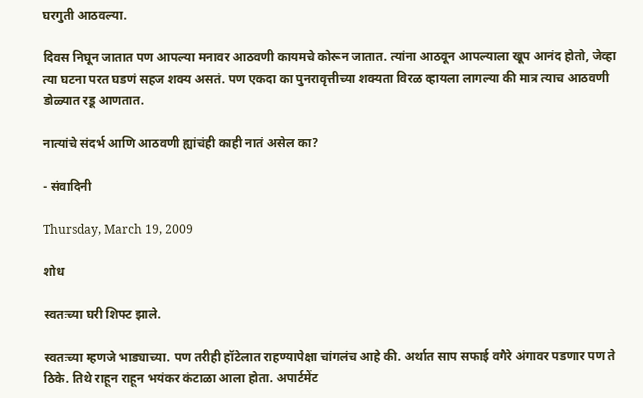घरगुती आठवल्या.

दिवस निघून जातात पण आपल्या मनावर आठवणी कायमचे कोरून जातात. त्यांना आठवून आपल्याला खूप आनंद होतो, जेव्हा त्या घटना परत घडणं सहज शक्य असतं. पण एकदा का पुनरावृत्तीच्या शक्यता विरळ व्हायला लागल्या की मात्र त्याच आठवणी डोळ्यात रडू आणतात.

नात्यांचे संदर्भ आणि आठवणी ह्यांचंही काही नातं असेल का?

- संवादिनी

Thursday, March 19, 2009

शोध

स्वतःच्या घरी शिफ्ट झाले.

स्वतःच्या म्हणजे भाड्याच्या. पण तरीही हॉटेलात राहण्यापेक्षा चांगलंच आहे की. अर्थात साप सफाई वगैरे अंगावर पडणार पण ते ठिके. तिथे राहून राहून भयंकर कंटाळा आला होता. अपार्टमेंट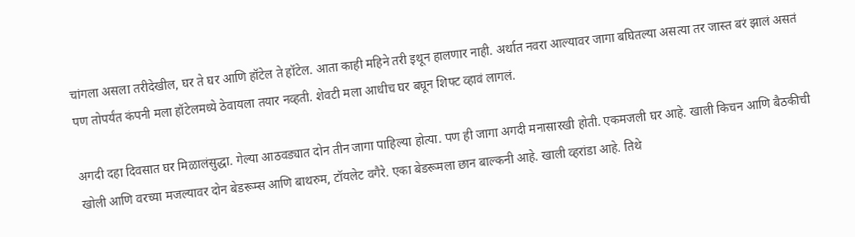चांगला असला तरीदेखील, घर ते घर आणि हॉटेल ते हॉटेल. आता काही महिने तरी इथून हालणार नाही. अर्थात नवरा आल्यावर जागा बघितल्या असत्या तर जास्त बरं झालं असतं पण तोपर्यंत कंपनी मला हॉटेलमध्ये ठेवायला तयार नव्हती. शेवटी मला आधीच घर बघून शिफ्ट व्हावं लागलं.

अगदी दहा दिवसात घर मिळालंसुद्धा. गेल्या आठवड्यात दोन तीन जागा पाहिल्या होत्या. पण ही जागा अगदी मनासारखी होती. एकमजली घर आहे. खाली किचन आणि बैठकीची खोली आणि वरच्या मजल्यावर दोन बेडरूम्स आणि बाथरुम, टॉयलेट वगैरे. एका बेडरूमला छान बाल्कनी आहे. खाली व्हरांडा आहे. तिथे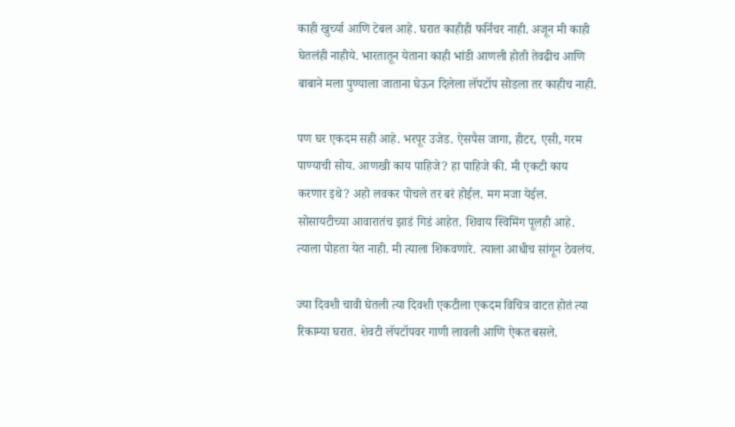काही खुर्च्या आणि टेबल आहे. घरात काहीही फर्निचर नाही. अजून मी काही घेतलंही नाहीये. भारतातून येताना काही भांडी आणली होती तेवढीच आणि बाबाने मला पुण्याला जाताना घेऊन दिलेला लॅपटॉप सोडला तर काहीच नाही.

पण घर एकदम सही आहे. भरपूर उजेड. ऐसपैस जागा, हीटर, एसी, गरम पाण्याची सोय. आणखी काय पाहिजे? हा पाहिजे की. मी एकटी काय करणार इथे? अहो लवकर पोचले तर बरं होईल. मग मजा येईल. सोसायटीच्या आवारातंच झाडं गिडं आहेत. शिवाय स्विमिंग पूलही आहे. त्याला पोहता येत नाही. मी त्याला शिकवणारे. त्याला आधीच सांगून ठेवलंय.

ज्या दिवशी चावी घेतली त्या दिवशी एकटीला एकदम विचित्र वाटत होतं त्या रिकाम्या घरात. शेवटी लॅपटॉपवर गाणी लावली आणि ऐकत बसले.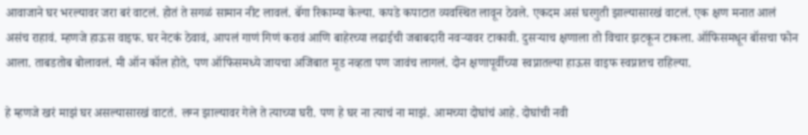आवाजाने घर भरल्यावर जरा बरं वाटलं. होतं ते सगळं सामान नीट लावलं. बॅगा रिकाम्या केल्या. कपडे कपाटात व्यवस्थित लावून ठेवले. एकदम असं घरगुती झाल्यासारखं वाटलं. एक क्षण मनात आलं असंच राहावं. म्हणजे हाऊस वाइफ. घर नेटकं ठेवावं, आपलं गाणं गिणं करावं आणि बाहेरच्या लढाईची जबाबदारी नवऱ्यावर टाकावी. दुसऱ्याच क्षणाला तो विचार झटकून टाकला. ऑफिसमधून बॉसचा फोन आला. ताबडतोब बोलावलं. मी ऑन कॉल होते, पण ऑफिसमध्ये जायचा अजिबात मूड नव्हता पण जावंच लागलं. दोन क्षणापूर्वीच्या स्वप्नातल्या हाऊस वाइफ स्वप्नातच राहिल्या.

हे म्हणजे खरं माझं घर असल्यासारखं वाटतं. लग्न झाल्यावर गेले ते त्याच्या घरी. पण हे घर ना त्याचं ना माझं. आमच्या दोघांचं आहे. दोघांची नवी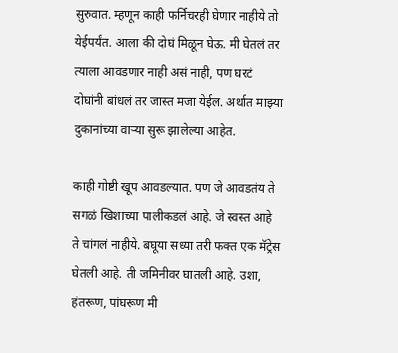सुरुवात. म्हणून काही फर्निचरही घेणार नाहीये तो येईपर्यंत. आला की दोघं मिळून घेऊ. मी घेतलं तर त्याला आवडणार नाही असं नाही, पण घरटं दोघांनी बांधलं तर जास्त मजा येईल. अर्थात माझ्या दुकानांच्या वाऱ्या सुरू झालेल्या आहेत.

काही गोष्टी खूप आवडल्यात. पण जे आवडतंय ते सगळं खिशाच्या पालीकडलं आहे. जे स्वस्त आहे ते चांगलं नाहीये. बघूया सध्या तरी फक्त एक मॅट्रेस घेतली आहे. ती जमिनीवर घातली आहे. उशा, हंतरूण, पांघरूण मी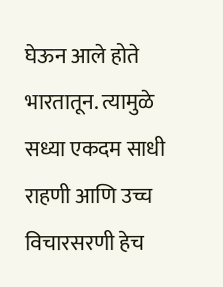घेऊन आले होते भारतातून. त्यामुळे सध्या एकदम साधी राहणी आणि उच्च विचारसरणी हेच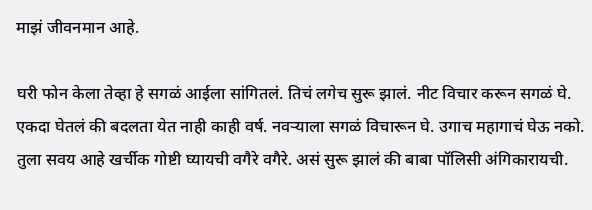माझं जीवनमान आहे.

घरी फोन केला तेव्हा हे सगळं आईला सांगितलं. तिचं लगेच सुरू झालं. नीट विचार करून सगळं घे. एकदा घेतलं की बदलता येत नाही काही वर्ष. नवऱ्याला सगळं विचारून घे. उगाच महागाचं घेऊ नको. तुला सवय आहे खर्चीक गोष्टी घ्यायची वगैरे वगैरे. असं सुरू झालं की बाबा पॉलिसी अंगिकारायची.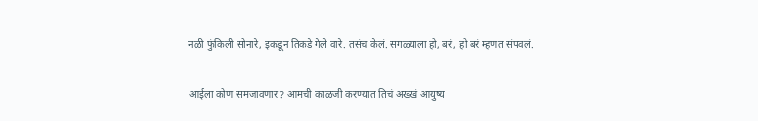नळी फुंकिली सोनारे, इकडून तिकडे गेले वारे. तसंच केलं. सगळ्याला हो, बरं, हो बरं म्हणत संपवलं.

आईला कोण समजावणार? आमची काळजी करण्यात तिचं अख्खं आयुष्य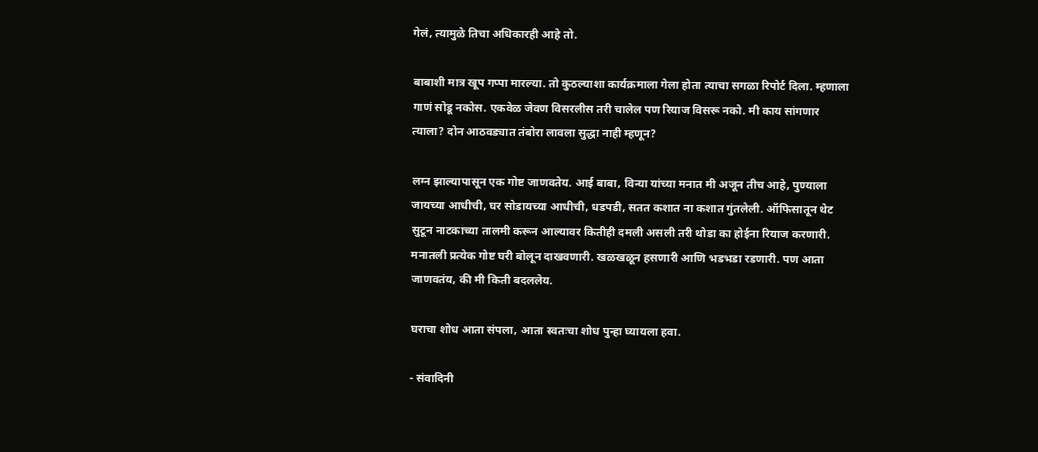गेलं, त्यामुळे तिचा अधिकारही आहे तो.

बाबाशी मात्र खूप गप्पा मारल्या. तो कुठल्याशा कार्यक्रमाला गेला होता त्याचा सगळा रिपोर्ट दिला. म्हणाला गाणं सोडू नकोस. एकवेळ जेवण विसरलीस तरी चालेल पण रियाज विसरू नको. मी काय सांगणार त्याला? दोन आठवड्यात तंबोरा लावला सुद्धा नाही म्हणून?

लग्न झाल्यापासून एक गोष्ट जाणवतेय. आई बाबा, विन्या यांच्या मनात मी अजून तीच आहे, पुण्याला जायच्या आधीची, घर सोडायच्या आधीची, धडपडी, सतत कशात ना कशात गुंतलेली. ऑफिसातून थेट सुटून नाटकाच्या तालमी करून आल्यावर कितीही दमली असली तरी थोडा का होईना रियाज करणारी. मनातली प्रत्येक गोष्ट घरी बोलून दाखवणारी. खळखळून हसणारी आणि भडभडा रडणारी. पण आता जाणवतंय, की मी किती बदललेय.

घराचा शोध आता संपला, आता स्वतःचा शोध पुन्हा घ्यायला हवा.

- संवादिनी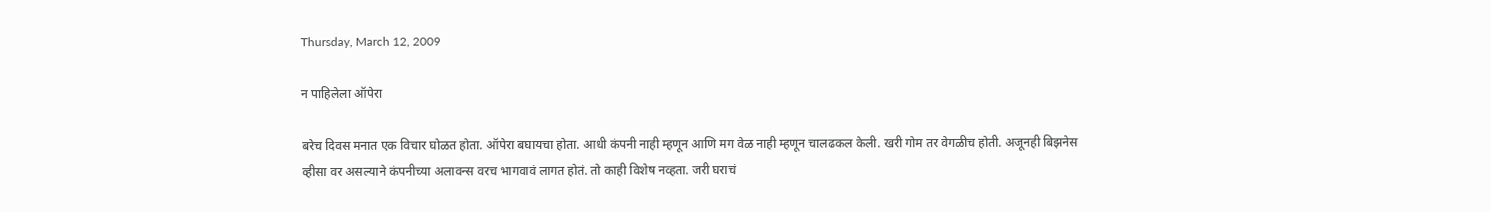Thursday, March 12, 2009

न पाहिलेला ऑपेरा

बरेच दिवस मनात एक विचार घोळत होता. ऑपेरा बघायचा होता. आधी कंपनी नाही म्हणून आणि मग वेळ नाही म्हणून चालढकल केली. खरी गोम तर वेगळीच होती. अजूनही बिझनेस व्हीसा वर असल्याने कंपनीच्या अलावन्स वरच भागवावं लागत होतं. तो काही विशेष नव्हता. जरी घराचं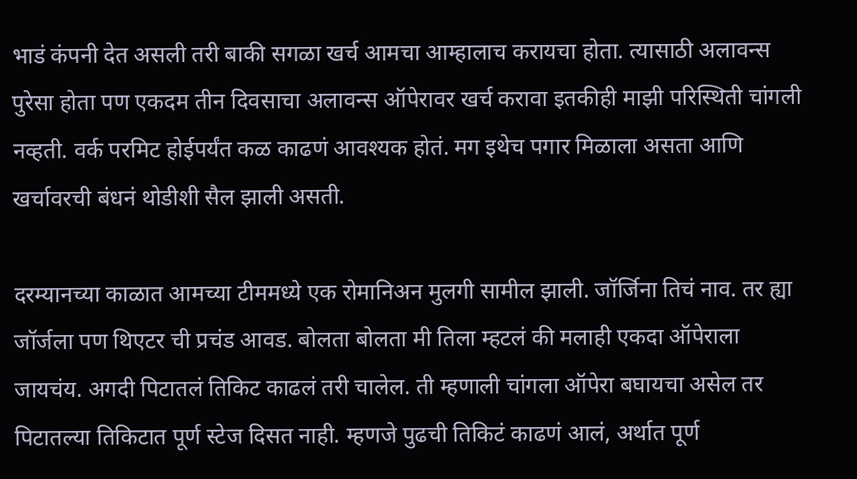भाडं कंपनी देत असली तरी बाकी सगळा खर्च आमचा आम्हालाच करायचा होता. त्यासाठी अलावन्स पुरेसा होता पण एकदम तीन दिवसाचा अलावन्स ऑपेरावर खर्च करावा इतकीही माझी परिस्थिती चांगली नव्हती. वर्क परमिट होईपर्यंत कळ काढणं आवश्यक होतं. मग इथेच पगार मिळाला असता आणि खर्चावरची बंधनं थोडीशी सैल झाली असती.

दरम्यानच्या काळात आमच्या टीममध्ये एक रोमानिअन मुलगी सामील झाली. जॉर्जिना तिचं नाव. तर ह्या जॉर्जला पण थिएटर ची प्रचंड आवड. बोलता बोलता मी तिला म्हटलं की मलाही एकदा ऑपेराला जायचंय. अगदी पिटातलं तिकिट काढलं तरी चालेल. ती म्हणाली चांगला ऑपेरा बघायचा असेल तर पिटातल्या तिकिटात पूर्ण स्टेज दिसत नाही. म्हणजे पुढची तिकिटं काढणं आलं, अर्थात पूर्ण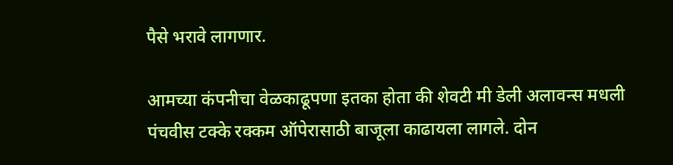पैसे भरावे लागणार.

आमच्या कंपनीचा वेळकाढूपणा इतका होता की शेवटी मी डेली अलावन्स मधली पंचवीस टक्के रक्कम ऑपेरासाठी बाजूला काढायला लागले. दोन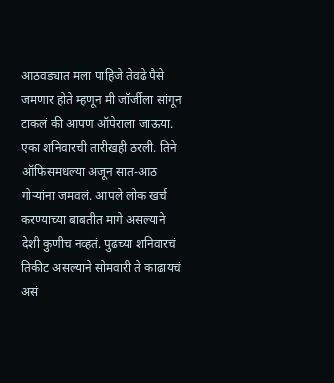आठवड्यात मला पाहिजे तेवढे पैसे जमणार होते म्हणून मी जॉर्जीला सांगून टाकलं की आपण ऑपेराला जाऊया. एका शनिवारची तारीखही ठरली. तिने ऑफिसमधल्या अजून सात-आठ गोऱ्यांना जमवलं. आपले लोक खर्च करण्याच्या बाबतीत मागे असल्याने देशी कुणीच नव्हतं. पुढच्या शनिवारचं तिकीट असल्याने सोमवारी ते काढायचं असं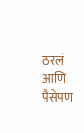ठरलं आणि पैसेपण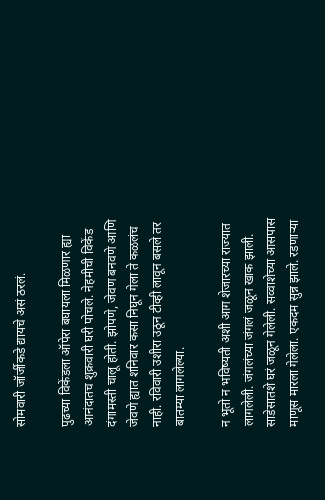सोमवारी जॉर्जीकडे द्यायचे असं ठरलं.

पुढच्या विकेंडला ऑपेरा बघायला मिळणार ह्या आनंदातच शुक्रवारी घरी पोचले. नेहमीची विकेंड दंगामस्ती चालू होती. झोपणे, जेवण बनवणे आणि जेवणे ह्यात शनिवार कसा निघून गेला ते कळलंच नाही. रविवारी उशीरा उठून टीव्ही लावून बसले तर बातम्या लागलेल्या.

न भूतो न भविष्यती अशी आग शेजारच्या राज्यात लागलेली. जंगलंच्या जंगलं जळून खाक झाली. साडेसातशे घरं जळून गेलेली. सव्वाशेच्या आसपास माणूस मारला गेलेला. एकदम सुन्न झाले. रडणाऱ्या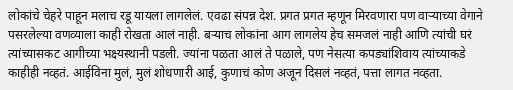लोकांचे चेहरे पाहून मलाच रडू यायला लागलेलं. एवढा संपन्न देश. प्रगत प्रगत म्हणून मिरवणारा पण वाऱ्याच्या वेगाने पसरलेल्या वणव्याला काही रोखता आलं नाही. बऱ्याच लोकांना आग लागलेय हेच समजलं नाही आणि त्यांची घरं त्यांच्यासकट आगीच्या भक्ष्यस्थानी पडली. ज्यांना पळता आलं ते पळाले, पण नेसत्या कपड्यांशिवाय त्यांच्याकडे काहीही नव्हतं. आईविना मुलं, मुलं शोधणारी आई, कुणाचं कोण अजून दिसलं नव्हतं, पत्ता लागत नव्हता.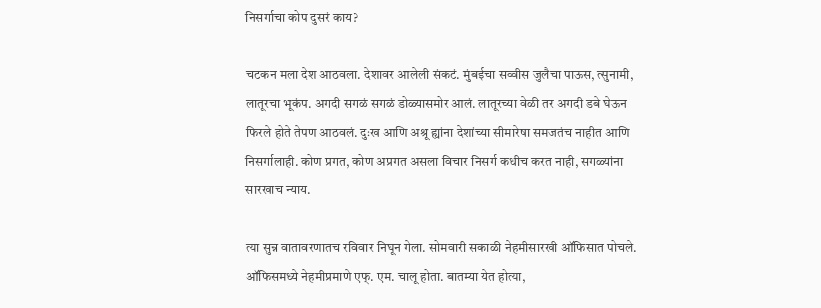निसर्गाचा कोप दुसरं काय?

चटकन मला देश आठवला. देशावर आलेली संकटं. मुंबईचा सव्वीस जुलैचा पाऊस, त्सुनामी, लातूरचा भूकंप. अगदी सगळं सगळं डोळ्यासमोर आलं. लातूरच्या वेळी तर अगदी डबे घेऊन फिरले होते तेपण आठवलं. दुःख आणि अश्रू ह्यांना देशांच्या सीमारेषा समजतंच नाहीत आणि निसर्गालाही. कोण प्रगत, कोण अप्रगत असला विचार निसर्ग कधीच करत नाही, सगळ्यांना सारखाच न्याय.

त्या सुन्न वातावरणातच रविवार निघून गेला. सोमवारी सकाळी नेहमीसारखी ऑफिसात पोचले. ऑफिसमध्ये नेहमीप्रमाणे एफ्. एम. चालू होता. बातम्या येत होत्या,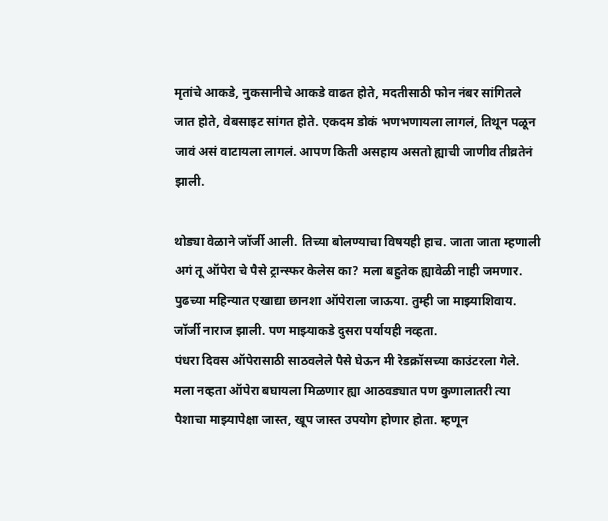मृतांचे आकडे, नुकसानीचे आकडे वाढत होते, मदतीसाठी फोन नंबर सांगितले जात होते, वेबसाइट सांगत होते. एकदम डोकं भणभणायला लागलं, तिथून पळून जावं असं वाटायला लागलं. आपण किती असहाय असतो ह्याची जाणीव तीव्रतेनं झाली.

थोड्या वेळाने जॉर्जी आली. तिच्या बोलण्याचा विषयही हाच. जाता जाता म्हणाली अगं तू ऑपेरा चे पैसे ट्रान्स्फर केलेस का? मला बहुतेक ह्यावेळी नाही जमणार. पुढच्या महिन्यात एखाद्या छानशा ऑपेराला जाऊया. तुम्ही जा माझ्याशिवाय. जॉर्जी नाराज झाली. पण माझ्याकडे दुसरा पर्यायही नव्हता.
पंधरा दिवस ऑपेरासाठी साठवलेले पैसे घेऊन मी रेडक्रॉसच्या काउंटरला गेले. मला नव्हता ऑपेरा बघायला मिळणार ह्या आठवड्यात पण कुणालातरी त्या पैशाचा माझ्यापेक्षा जास्त, खूप जास्त उपयोग होणार होता. म्हणून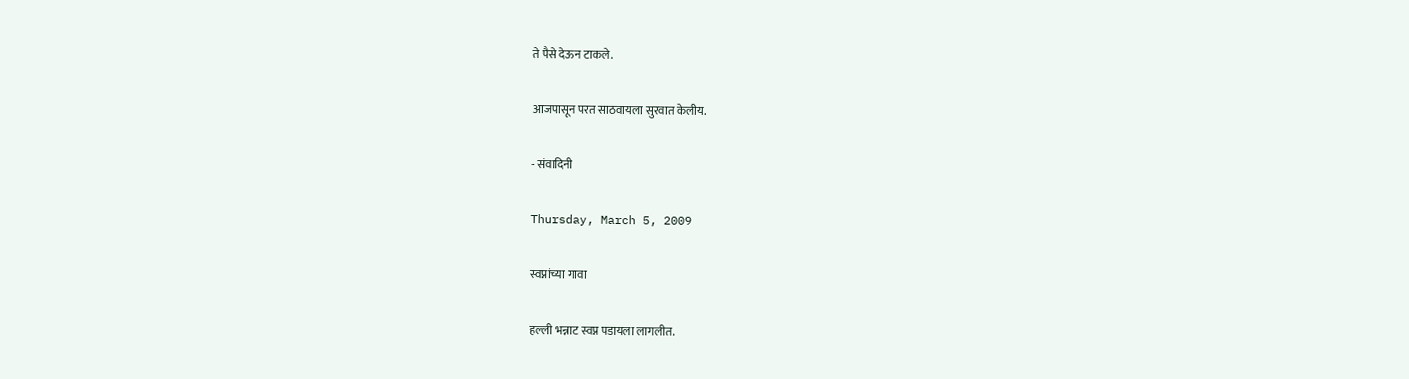ते पैसे देऊन टाकले.

आजपासून परत साठवायला सुरवात केलीय.

- संवादिनी

Thursday, March 5, 2009

स्वप्नांच्या गावा

हल्ली भन्नाट स्वप्न पडायला लागलीत.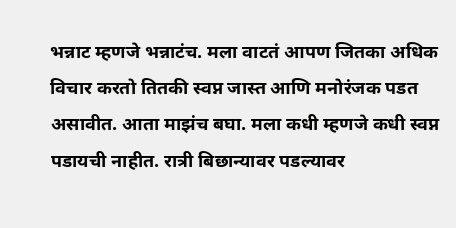भन्नाट म्हणजे भन्नाटंच. मला वाटतं आपण जितका अधिक विचार करतो तितकी स्वप्न जास्त आणि मनोरंजक पडत असावीत. आता माझंच बघा. मला कधी म्हणजे कधी स्वप्न पडायची नाहीत. रात्री बिछान्यावर पडल्यावर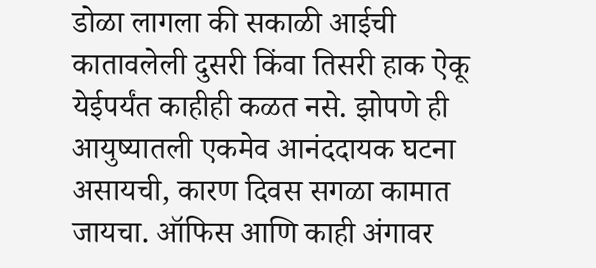डोळा लागला की सकाळी आईची कातावलेली दुसरी किंवा तिसरी हाक ऐकू येईपर्यंत काहीही कळत नसे. झोपणे ही आयुष्यातली एकमेव आनंददायक घटना असायची, कारण दिवस सगळा कामात जायचा. ऑफिस आणि काही अंगावर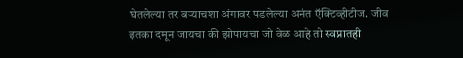घेतलेल्या तर बऱ्याचशा अंगावर पडलेल्या अनंत ऍक्टिव्हीटीज. जीव इतका दमून जायचा की झोपायचा जो वेळ आहे तो स्वप्नातही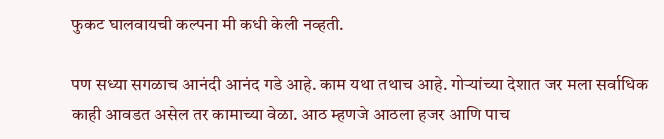फुकट घालवायची कल्पना मी कधी केली नव्हती.

पण सध्या सगळाच आनंदी आनंद गडे आहे. काम यथा तथाच आहे. गोऱ्यांच्या देशात जर मला सर्वाधिक काही आवडत असेल तर कामाच्या वेळा. आठ म्हणजे आठला हजर आणि पाच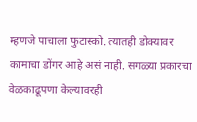म्हणजे पाचाला फुटास्को. त्यातही डोक्यावर कामाचा डोंगर आहे असं नाही. सगळ्या प्रकारचा वेळकाढूपणा केल्यावरही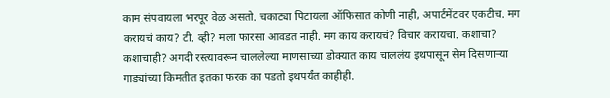काम संपवायला भरपूर वेळ असतो. चकाट्या पिटायला ऑफिसात कोणी नाही, अपार्टमेंटवर एकटीच. मग करायचं काय? टी. व्ही? मला फारसा आवडत नाही. मग काय करायचं? विचार करायचा. कशाचा? कशाचाही? अगदी रस्त्यावरून चाललेल्या माणसाच्या डोक्यात काय चाललंय इथपासून सेम दिसणाऱ्या गाड्यांच्या किमतीत इतका फरक का पडतो इथपर्यंत काहीही.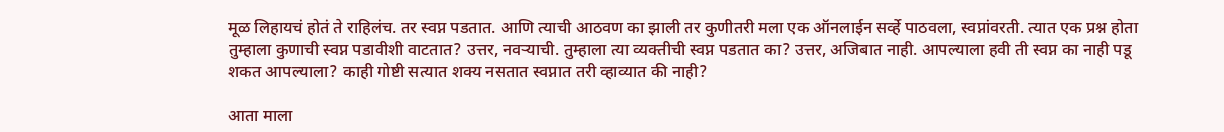मूळ लिहायचं होतं ते राहिलंच. तर स्वप्न पडतात. आणि त्याची आठवण का झाली तर कुणीतरी मला एक ऑनलाईन सर्व्हे पाठवला, स्वप्नांवरती. त्यात एक प्रश्न होता तुम्हाला कुणाची स्वप्न पडावीशी वाटतात? उत्तर, नवऱ्याची. तुम्हाला त्या व्यक्तीची स्वप्न पडतात का? उत्तर, अजिबात नाही. आपल्याला हवी ती स्वप्न का नाही पडू शकत आपल्याला? काही गोष्टी सत्यात शक्य नसतात स्वप्नात तरी व्हाव्यात की नाही?

आता माला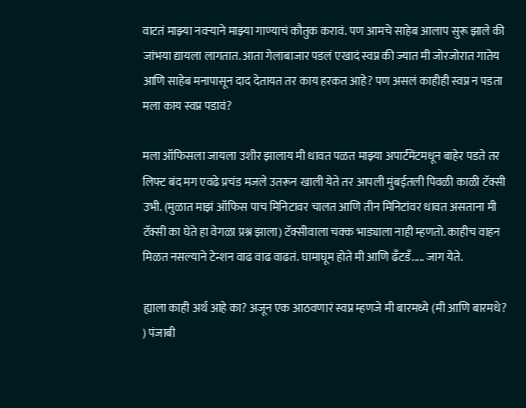वाटतं माझ्या नवऱ्याने माझ्या गाण्याचं कौतुक करावं. पण आमचे साहेब आलाप सुरू झाले की जांभया द्यायला लागतात. आता गेलाबाजार पडलं एखादं स्वप्न की ज्यात मी जोरजोरात गातेय आणि साहेब मनापासून दाद देतायत तर काय हरकत आहे? पण असलं काहीही स्वप्न न पडता मला काय स्वप्न पडावं?

मला ऑफिसला जायला उशीर झालाय मी धावत पळत माझ्या अपार्टमेंटमधून बाहेर पडते तर लिफ्ट बंद मग एवढे प्रचंड मजले उतरून खाली येते तर आपली मुंबईतली पिवळी काळी टॅक्सी उभी. (मुळात माझं ऑफिस पाच मिनिटावर चालत आणि तीन मिनिटांवर धावत असताना मी टॅक्सी का घेते हा वेगळा प्रश्न झाला) टॅक्सीवाला चक्क भाड्याला नाही म्हणतो. काहीच वाहन मिळत नसल्याने टेन्शन वाढ वाढ वाढतं. घामाघूम होते मी आणि ढँटडँ..... जाग येते.

ह्याला काही अर्थ आहे का? अजून एक आठवणारं स्वप्न म्हणजे मी बारमध्ये (मी आणि बारमधे? ) पंजाबी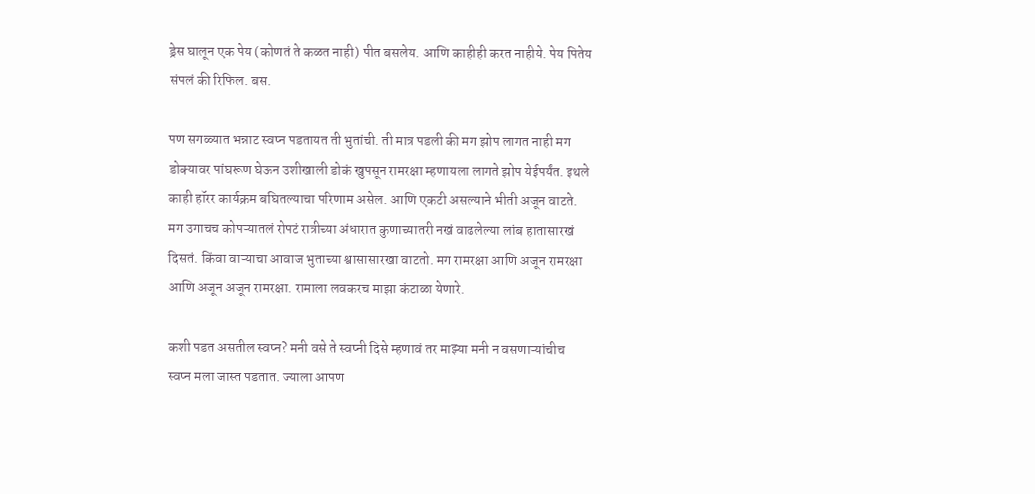ड्रेस घालून एक पेय (कोणतं ते कळत नाही) पीत बसलेय. आणि काहीही करत नाहीये. पेय पितेय संपलं की रिफिल. बस.

पण सगळ्यात भन्नाट स्वप्न पडतायत ती भुतांची. ती मात्र पडली की मग झोप लागत नाही मग डोक्यावर पांघरूण घेऊन उशीखाली डोकं खुपसून रामरक्षा म्हणायला लागते झोप येईपर्यंत. इथले काही हॉरर कार्यक्रम बघितल्याचा परिणाम असेल. आणि एकटी असल्याने भीती अजून वाटते. मग उगाचच कोपऱ्यातलं रोपटं रात्रीच्या अंधारात कुणाच्यातरी नखं वाढलेल्या लांब हातासारखं दिसतं. किंवा वाऱ्याचा आवाज भुताच्या श्वासासारखा वाटतो. मग रामरक्षा आणि अजून रामरक्षा आणि अजून अजून रामरक्षा. रामाला लवकरच माझा कंटाळा येणारे.

कशी पडत असतील स्वप्न? मनी वसे ते स्वप्नी दिसे म्हणावं तर माझ्या मनी न वसणाऱ्यांचीच स्वप्न मला जास्त पडतात. ज्याला आपण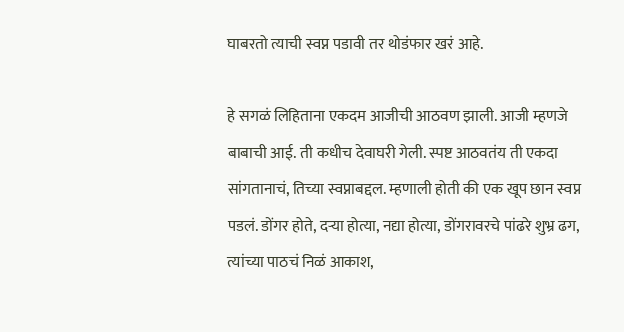घाबरतो त्याची स्वप्न पडावी तर थोडंफार खरं आहे.

हे सगळं लिहिताना एकदम आजीची आठवण झाली. आजी म्हणजे बाबाची आई. ती कधीच देवाघरी गेली. स्पष्ट आठवतंय ती एकदा सांगतानाचं, तिच्या स्वप्नाबद्दल. म्हणाली होती की एक खूप छान स्वप्न पडलं. डोंगर होते, दऱ्या होत्या, नद्या होत्या, डोंगरावरचे पांढरे शुभ्र ढग, त्यांच्या पाठचं निळं आकाश,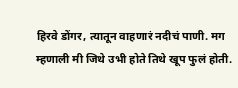हिरवे डोंगर, त्यातून वाहणारं नदीचं पाणी. मग म्हणाली मी जिथे उभी होते तिथे खूप फुलं होती.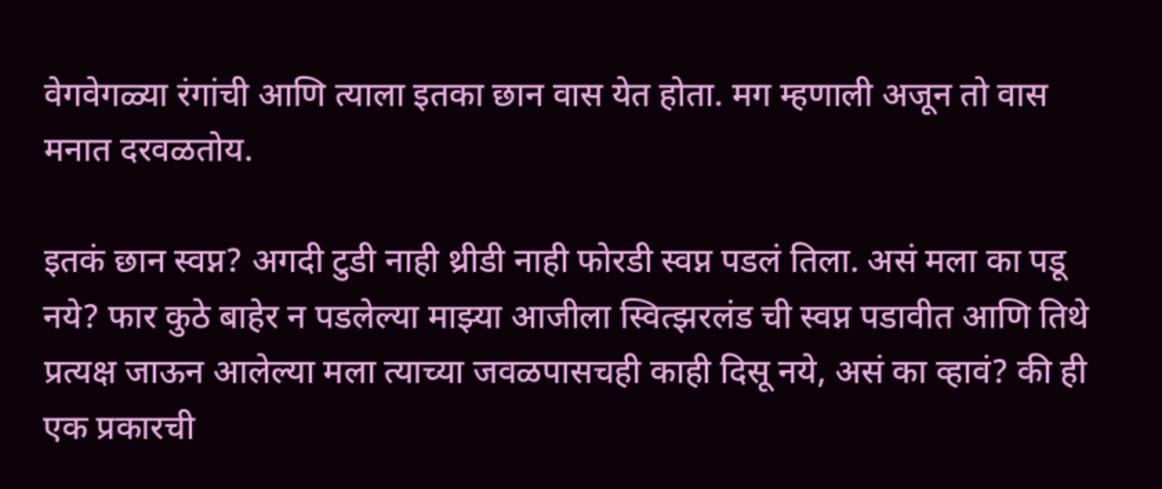वेगवेगळ्या रंगांची आणि त्याला इतका छान वास येत होता. मग म्हणाली अजून तो वास मनात दरवळतोय.

इतकं छान स्वप्न? अगदी टुडी नाही थ्रीडी नाही फोरडी स्वप्न पडलं तिला. असं मला का पडू नये? फार कुठे बाहेर न पडलेल्या माझ्या आजीला स्वित्झरलंड ची स्वप्न पडावीत आणि तिथे प्रत्यक्ष जाऊन आलेल्या मला त्याच्या जवळपासचही काही दिसू नये, असं का व्हावं? की ही एक प्रकारची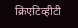क्रिएटिव्हीटी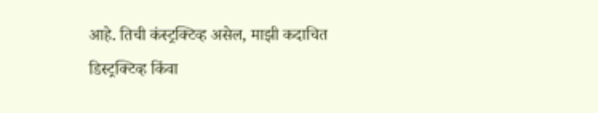आहे. तिची कंस्ट्रक्टिव्ह असेल, माझी कदाचित डिस्ट्रक्टिव्ह किंवा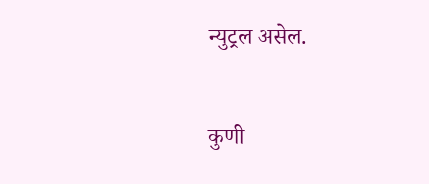न्युट्रल असेल.

कुणी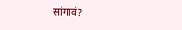सांगावं?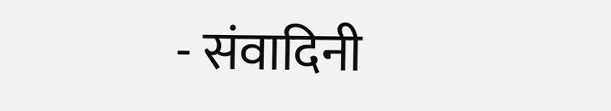- संवादिनी